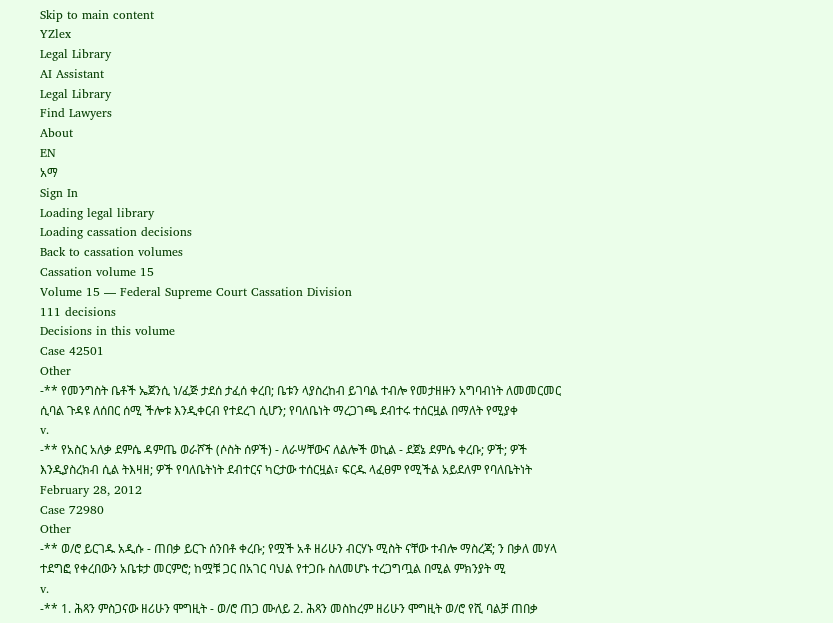Skip to main content
YZlex
Legal Library
AI Assistant
Legal Library
Find Lawyers
About
EN
አማ
Sign In
Loading legal library
Loading cassation decisions
Back to cassation volumes
Cassation volume 15
Volume 15 — Federal Supreme Court Cassation Division
111 decisions
Decisions in this volume
Case 42501
Other
-** የመንግስት ቤቶች ኤጀንሲ ነ/ፈጅ ታደሰ ታፈሰ ቀረበ; ቤቱን ላያስረከብ ይገባል ተብሎ የመታዘዙን አግባብነት ለመመርመር ሲባል ጉዳዩ ለሰበር ሰሚ ችሎቱ እንዲቀርብ የተደረገ ሲሆን; የባለቤነት ማረጋገጫ ደብተሩ ተሰርዟል በማለት የሚያቀ
v.
-** የአስር አለቃ ደምሴ ዳምጤ ወራሾች (ሶስት ሰዎች) - ለራሣቸውና ለልሎች ወኪል - ደጀኔ ደምሴ ቀረቡ; ዎች; ዎች እንዲያስረክብ ሲል ትእዛዘ; ዎች የባለቤትነት ደብተርና ካርታው ተሰርዟል፣ ፍርዱ ላፈፀም የሚችል አይደለም የባለቤትነት
February 28, 2012
Case 72980
Other
-** ወ/ሮ ይርገዱ አዲሱ - ጠበቃ ይርጉ ሰንበቶ ቀረቡ; የሟች አቶ ዘሪሁን ብርሃኑ ሚስት ናቸው ተብሎ ማስረጃ; ን በቃለ መሃላ ተደግፎ የቀረበውን አቤቱታ መርምሮ; ከሟቹ ጋር በአገር ባህል የተጋቡ ስለመሆኑ ተረጋግጧል በሚል ምክንያት ሚ
v.
-** 1. ሕጻን ምስጋናው ዘሪሁን ሞግዚት - ወ/ሮ ጠጋ ሙለይ 2. ሕጻን መስከረም ዘሪሁን ሞግዚት ወ/ሮ የሺ ባልቻ ጠበቃ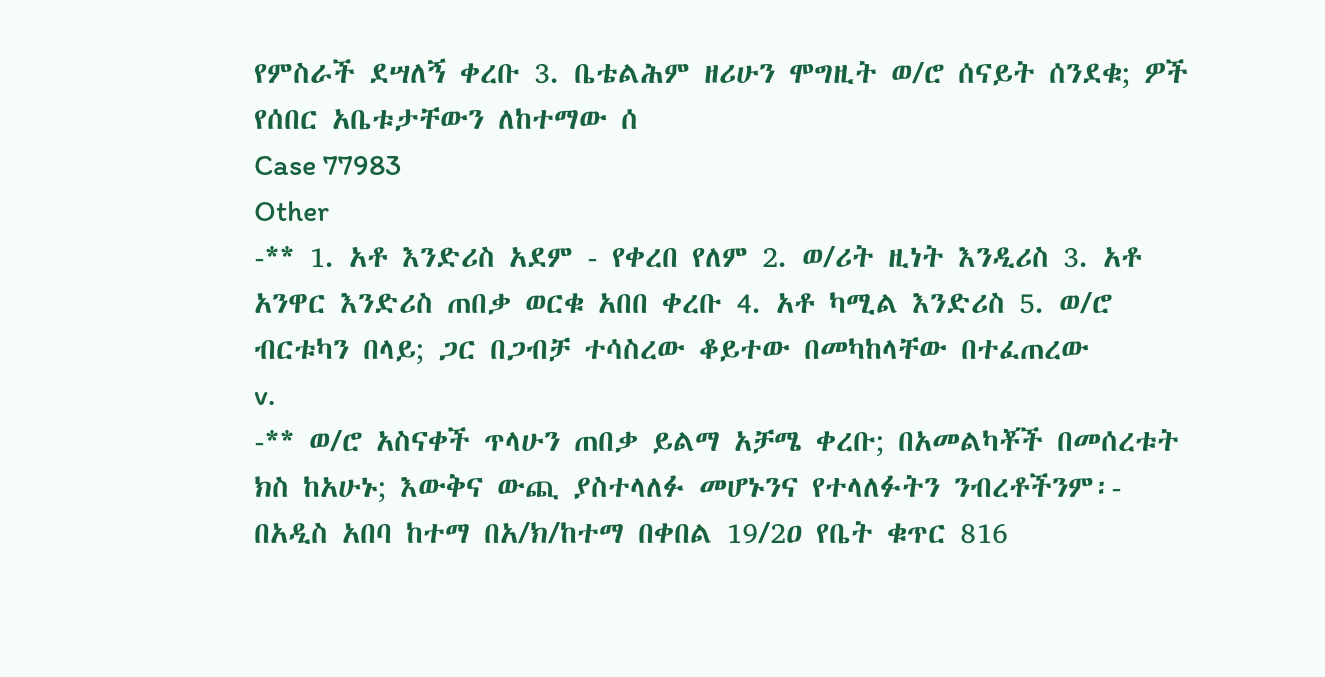የምስራች ደሣለኝ ቀረቡ 3. ቤቴልሕም ዘሪሁን ሞግዚት ወ/ሮ ሰናይት ሰንደቁ; ዎች የሰበር አቤቱታቸውን ለከተማው ሰ
Case 77983
Other
-** 1. አቶ እንድሪስ አደም - የቀረበ የለም 2. ወ/ሪት ዚነት እንዲሪስ 3. አቶ አንዋር እንድሪስ ጠበቃ ወርቁ አበበ ቀረቡ 4. አቶ ካሚል እንድሪስ 5. ወ/ሮ ብርቱካን በላይ; ጋር በጋብቻ ተሳስረው ቆይተው በመካከላቸው በተፈጠረው
v.
-** ወ/ሮ አስናቀች ጥላሁን ጠበቃ ይልማ አቻሜ ቀረቡ; በአመልካቾች በመሰረቱት ክስ ከአሁኑ; እውቅና ውጪ ያስተላለፉ መሆኑንና የተላለፉትን ንብረቶችንም፡- በአዲስ አበባ ከተማ በአ/ክ/ከተማ በቀበል 19/2ዐ የቤት ቁጥር 816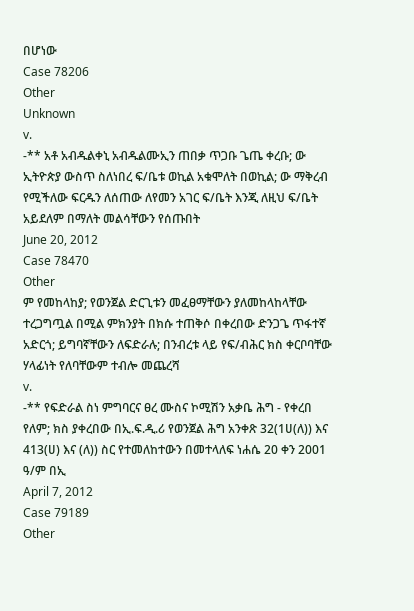በሆነው
Case 78206
Other
Unknown
v.
-** አቶ አብዱልቀኒ አብዱልሙኢን ጠበቃ ጥጋቡ ጌጤ ቀረቡ; ው ኢትዮጵያ ውስጥ ስለነበረ ፍ/ቤቱ ወኪል አቁሞለት በወኪል; ው ማቅረብ የሚችለው ፍርዱን ለሰጠው ለየመን አገር ፍ/ቤት እንጂ ለዚህ ፍ/ቤት አይደለም በማለት መልሳቸውን የሰጡበት
June 20, 2012
Case 78470
Other
ም የመከላከያ; የወንጀል ድርጊቱን መፈፀማቸውን ያለመከላከላቸው ተረጋግጧል በሚል ምክንያት በክሱ ተጠቅሶ በቀረበው ድንጋጌ ጥፋተኛ አድርጎ; ይግባኛቸውን ለፍድራሉ; በንብረቱ ላይ የፍ/ብሕር ክስ ቀርቦባቸው ሃላፊነት የለባቸውም ተብሎ መጨረሻ
v.
-** የፍድራል ስነ ምግባርና ፀረ ሙስና ኮሚሽን አቃቤ ሕግ - የቀረበ የለም; ክስ ያቀረበው በኢ.ፍ.ዲ.ሪ የወንጀል ሕግ አንቀጽ 32(1ሀ(ለ)) እና 413(ሀ) እና (ለ)) ስር የተመለከተውን በመተላለፍ ነሐሴ 20 ቀን 2001 ዓ/ም በኢ
April 7, 2012
Case 79189
Other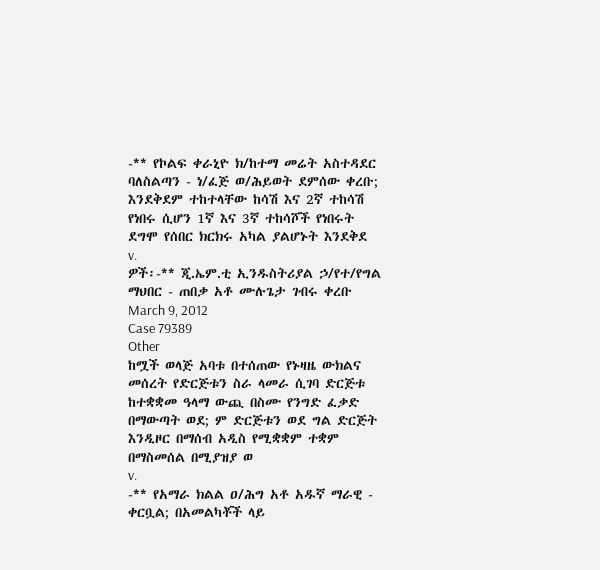-** የኮልፍ ቀራኒዮ ክ/ከተማ መሬት አስተዳደር ባለስልጣን - ነ/ፈጅ ወ/ሕይወት ደምሰው ቀረቡ; እንደቅደም ተከተላቸው ከሳሽ እና 2ኛ ተከሳሽ የነበሩ ሲሆን 1ኛ እና 3ኛ ተከሳሾች የነበሩት ደግሞ የሰበር ክርክሩ አካል ያልሆኑት እንደቅደ
v.
ዎች፡-** ጂ.ኤም.ቲ ኢንዱስትሪያል ኃ/የተ/የግል ማህበር - ጠበቃ አቶ ሙሉጌታ ገብሩ ቀረቡ
March 9, 2012
Case 79389
Other
ከሟች ወላጅ አባቱ በተሰጠው የኑዛዜ ውክልና መሰረት የድርጅቱን ስራ ላመራ ሲገባ ድርጅቱ ከተቋቋመ ዓላማ ውጪ በስሙ የንግድ ፈቃድ በማውጣት ወደ; ም ድርጅቱን ወደ ግል ድርጅት እንዲዞር በማሰብ አዲስ የሚቋቋም ተቋም በማስመሰል በሚያዝያ ወ
v.
-** የአማራ ክልል ዐ/ሕግ አቶ አዱኛ ማራዊ - ቀርቧል; በአመልካቾች ላይ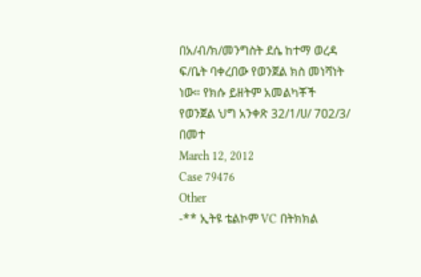በአ/ብ/ክ/መንግስት ደሴ ከተማ ወረዳ ፍ/ቤት ባቀረበው የወንጀል ክስ መነሻነት ነው። የክሱ ይዘትም አመልካቾች የወንጀል ህግ አንቀጽ 32/1/ሀ/ 7ዐ2/3/ በመተ
March 12, 2012
Case 79476
Other
-** ኢትዩ ቴልኮም VC በትክክል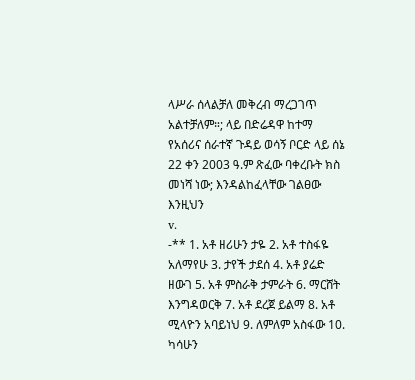ላሥራ ሰላልቻለ መቅረብ ማረጋገጥ አልተቻለም።; ላይ በድሬዳዋ ከተማ የአሰሪና ሰራተኛ ጉዳይ ወሳኝ ቦርድ ላይ ሰኔ 22 ቀን 2003 ዓ.ም ጽፈው ባቀረቡት ክስ መነሻ ነው; እንዳልከፈላቸው ገልፀው እንዚህን
v.
-** 1. አቶ ዘሪሁን ታዬ 2. አቶ ተስፋዬ አለማየሁ 3. ታየች ታደሰ 4. አቶ ያሬድ ዘውገ 5. አቶ ምስራቅ ታምራት 6. ማርሸት እንግዳወርቅ 7. አቶ ደረጀ ይልማ 8. አቶ ሚላዮን አባይነህ 9. ለምለም አስፋው 10. ካሳሁን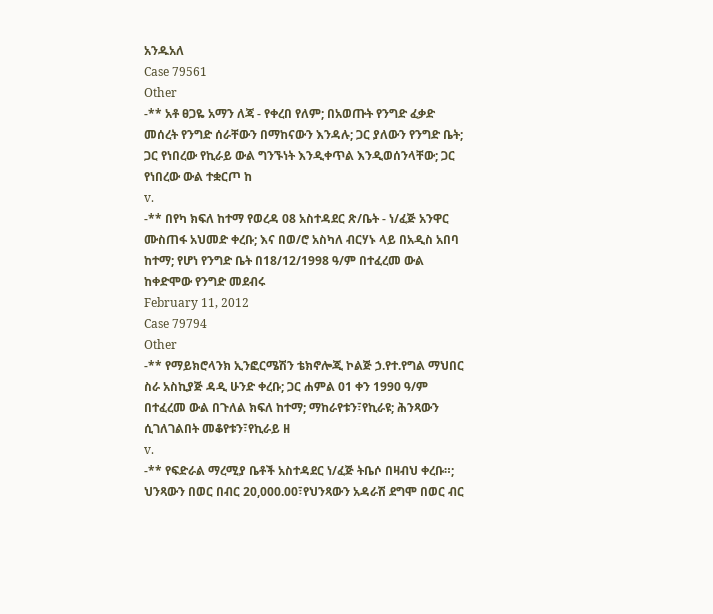አንዱአለ
Case 79561
Other
-** አቶ ፀጋዬ አማን ለጃ - የቀረበ የለም; በአወጡት የንግድ ፈቃድ መሰረት የንግድ ሰራቸውን በማከናውን እንዳሉ; ጋር ያለውን የንግድ ቤት; ጋር የነበረው የኪራይ ውል ግንኙነት እንዲቀጥል እንዲወሰንላቸው; ጋር የነበረው ውል ተቋርጦ ከ
v.
-** በየካ ክፍለ ከተማ የወረዳ 08 አስተዳደር ጽ/ቤት - ነ/ፈጅ አንዋር ሙስጠፋ አህመድ ቀረቡ; እና በወ/ሮ አስካለ ብርሃኑ ላይ በአዲስ አበባ ከተማ; የሆነ የንግድ ቤት በ18/12/1998 ዓ/ም በተፈረመ ውል ከቀድሞው የንግድ መደብሩ
February 11, 2012
Case 79794
Other
-** የማይክሮላንክ ኢንፎርሜሽን ቴክኖሎጂ ኮልጅ ኃ.የተ.የግል ማህበር ስራ አስኪያጅ ዳዲ ሁንድ ቀረቡ; ጋር ሐምል 01 ቀን 1990 ዓ/ም በተፈረመ ውል በጉለል ክፍለ ከተማ; ማከራየቱን፣የኪራዩ; ሕንጻውን ሲገለገልበት መቆየቱን፣የኪራይ ዘ
v.
-** የፍድራል ማረሚያ ቤቶች አስተዳደር ነ/ፈጅ ትቤሶ በዛብህ ቀረቡ።; ህንጻውን በወር በብር 20,000.00፣የህንጻውን አዳራሽ ደግሞ በወር ብር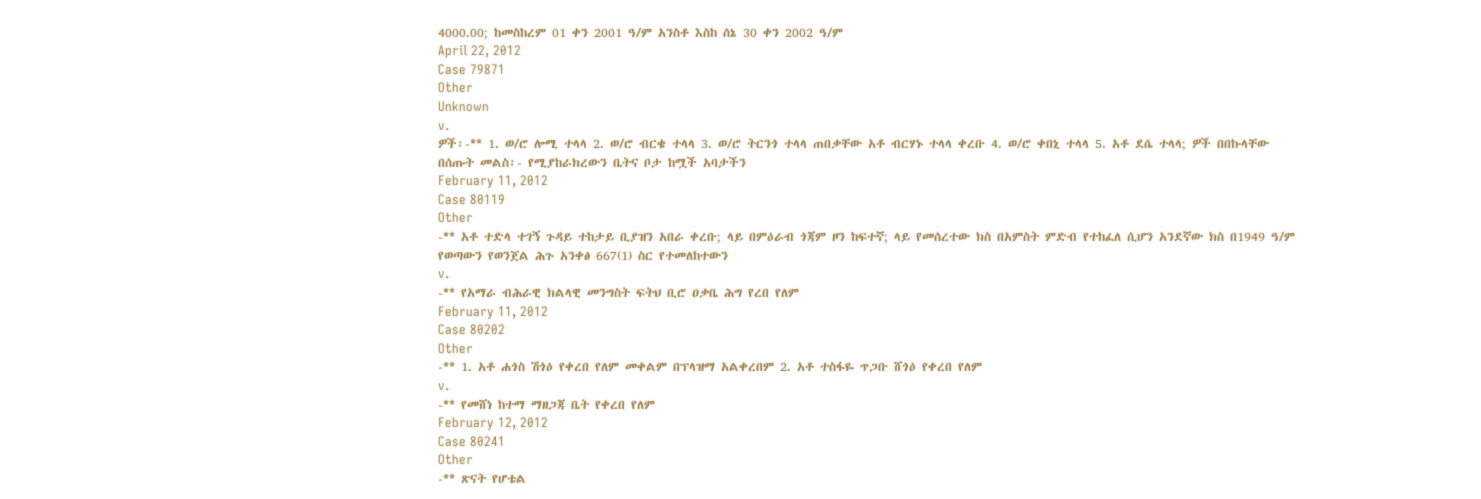4000.00; ከመስከረም 01 ቀን 2001 ዓ/ም አንስቶ እስከ ሰኔ 30 ቀን 2002 ዓ/ም
April 22, 2012
Case 79871
Other
Unknown
v.
ዎች፡-** 1. ወ/ሮ ሎሚ ተላላ 2. ወ/ሮ ብርቄ ተላላ 3. ወ/ሮ ትርንጎ ተላላ ጠበቃቸው አቶ ብርሃኑ ተላላ ቀረቡ 4. ወ/ሮ ቀበኒ ተላላ 5. አቶ ደሴ ተላላ; ዎች በበኩላቸው በሰጡት መልስ፡- የሚያከራክረውን ቤትና ቦታ ከሟች አባታችን
February 11, 2012
Case 80119
Other
-** አቶ ተድላ ተገኝ ጉዳይ ተከታይ ቢያዝን አበራ ቀረቡ; ላይ በምዕራብ ጎጃም ዞን ከፍተኛ; ላይ የመሰረተው ክስ በአምስት ምድብ የተከፈለ ሲሆን አንደኛው ክስ በ1949 ዓ/ም የወጣውን የወንጀል ሕጉ አንቀፅ 667(1) ስር የተመለከተውን
v.
-** የአማራ ብሕራዊ ክልላዊ መንግስት ፍትህ ቢሮ ዐቃቤ ሕግ የረበ የለም
February 11, 2012
Case 80202
Other
-** 1. አቶ ሐጎስ ሽጎዕ የቀረበ የለም መቀልም በፕላዝማ አልቀረበም 2. አቶ ተስፋዬ ጥጋቡ ሸጎዕ የቀረበ የለም
v.
-** የመሸነ ከተማ ማዘጋጃ ቤት የቀረበ የለም
February 12, 2012
Case 80241
Other
-** ጽናት የሆቴል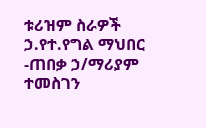ቱሪዝም ስራዎች ኃ.የተ.የግል ማህበር -ጠበቃ ኃ/ማሪያም ተመስገን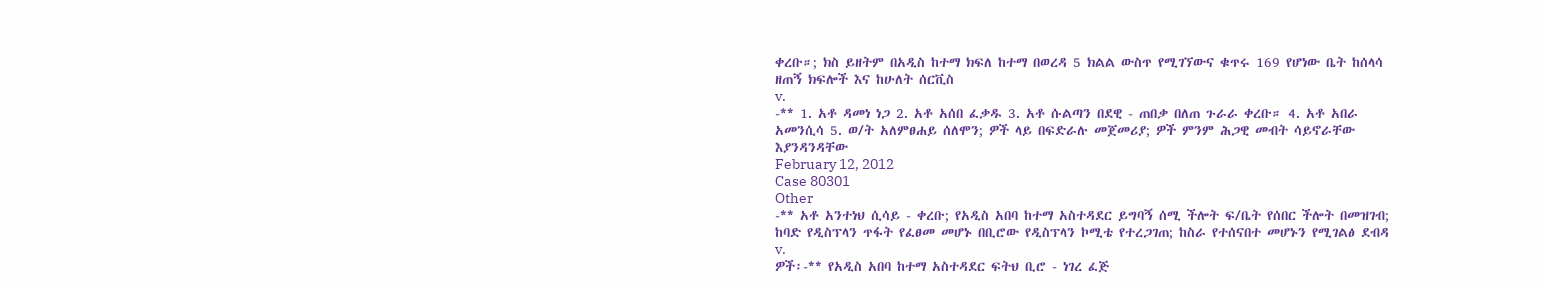ቀረቡ።; ክስ ይዘትም በአዲስ ከተማ ክፍለ ከተማ በወረዳ 5 ክልል ውስጥ የሚገኘውና ቁጥሩ 169 የሆነው ቤት ከሰላሳ ዘጠኝ ክፍሎች እና ከሁለት ሰርቪስ
v.
-** 1. አቶ ዳመነ ነጋ 2. አቶ አሰበ ፈቃዱ 3. አቶ ሱልጣን በደዊ - ጠበቃ በለጠ ጉራራ ቀረቡ። 4. አቶ አበራ አመንሲሳ 5. ወ/ት አለምፀሐይ ሰለሞን; ዎች ላይ በፍድራሉ መጀመሪያ; ዎች ምንም ሕጋዊ መብት ሳይኖራቸው እያንዳንዳቸው
February 12, 2012
Case 80301
Other
-** አቶ አንተነህ ሲሳይ - ቀረቡ; የአዲስ አበባ ከተማ አስተዳደር ይግባኝ ሰሚ ችሎት ፍ/ቤት የሰበር ችሎት በመዝገብ; ከባድ የዲስፕላን ጥፋት የፈፀመ መሆኑ በቢሮው የዲስፕላን ኮሚቴ የተረጋገጠ; ከስራ የተሰናበተ መሆኑን የሚገልፅ ደብዳ
v.
ዎች፡-** የአዲስ አበባ ከተማ አስተዳደር ፍትህ ቢሮ - ነገረ ፈጅ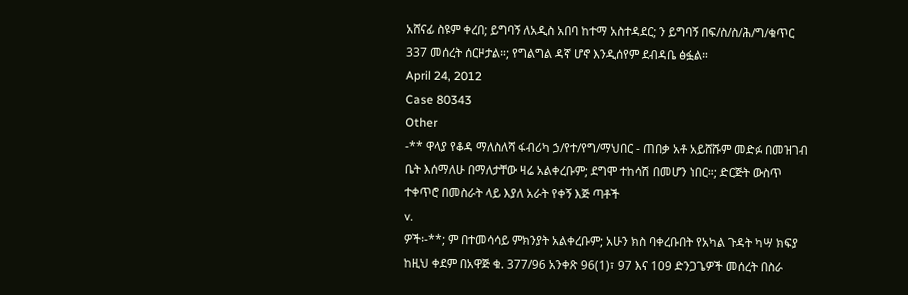አሸናፊ ስዩም ቀረበ; ይግባኝ ለአዲስ አበባ ከተማ አስተዳደር; ን ይግባኝ በፍ/ስ/ስ/ሕ/ግ/ቁጥር 337 መሰረት ሰርዞታል።; የግልግል ዳኛ ሆኖ እንዲሰየም ደብዳቤ ፅፏል።
April 24, 2012
Case 80343
Other
-** ዋላያ የቆዳ ማለስለሻ ፋብሪካ ኃ/የተ/የግ/ማህበር - ጠበቃ አቶ አይሸሹም መድፉ በመዝገብ ቤት እሰማለሁ በማለታቸው ዛሬ አልቀረቡም; ደግሞ ተከሳሽ በመሆን ነበር።; ድርጅት ውስጥ ተቀጥሮ በመስራት ላይ እያለ አራት የቀኝ እጅ ጣቶች
v.
ዎች፡-**; ም በተመሳሳይ ምክንያት አልቀረቡም; አሁን ክስ ባቀረቡበት የአካል ጉዳት ካሣ ክፍያ ከዚህ ቀደም በአዋጅ ቁ. 377/96 አንቀጽ 96(1)፣ 97 እና 109 ድንጋጌዎች መሰረት በስራ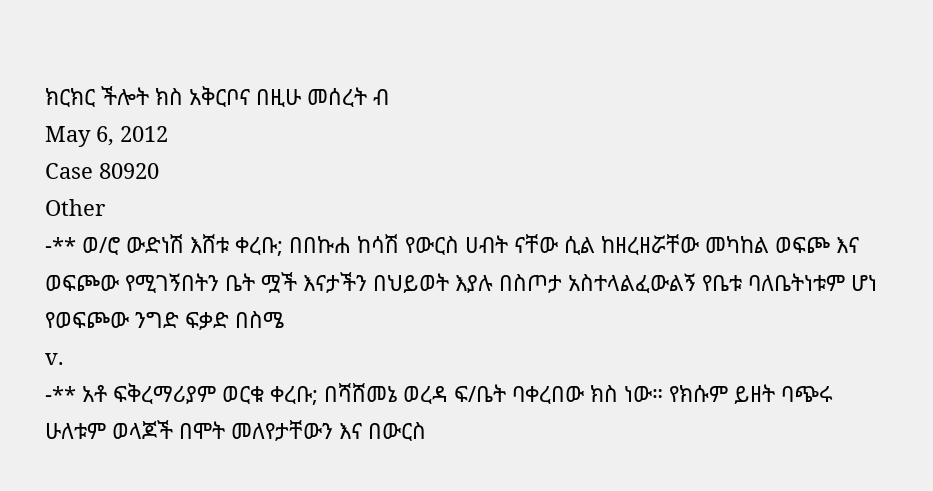ክርክር ችሎት ክስ አቅርቦና በዚሁ መሰረት ብ
May 6, 2012
Case 80920
Other
-** ወ/ሮ ውድነሽ እሸቱ ቀረቡ; በበኩሐ ከሳሽ የውርስ ሀብት ናቸው ሲል ከዘረዘሯቸው መካከል ወፍጮ እና ወፍጮው የሚገኝበትን ቤት ሟች እናታችን በህይወት እያሉ በስጦታ አስተላልፈውልኝ የቤቱ ባለቤትነቱም ሆነ የወፍጮው ንግድ ፍቃድ በስሜ
v.
-** አቶ ፍቅረማሪያም ወርቁ ቀረቡ; በሻሸመኔ ወረዳ ፍ/ቤት ባቀረበው ክስ ነው። የክሱም ይዘት ባጭሩ ሁለቱም ወላጆች በሞት መለየታቸውን እና በውርስ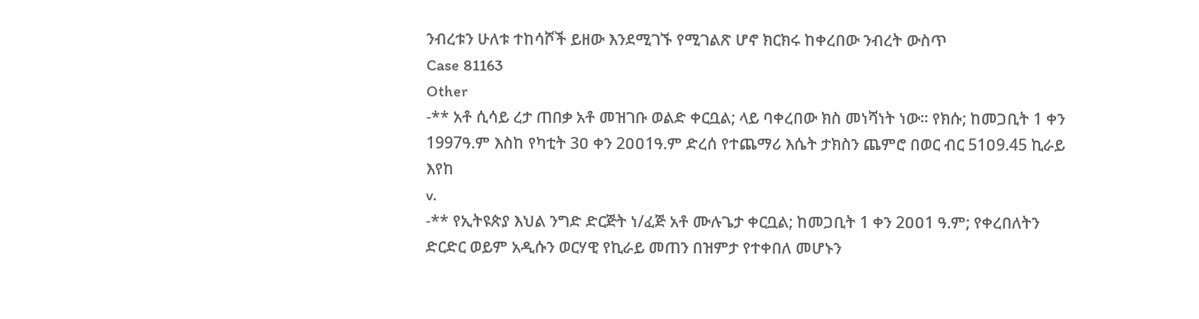ንብረቱን ሁለቱ ተከሳሾች ይዘው እንደሚገኙ የሚገልጽ ሆኖ ክርክሩ ከቀረበው ንብረት ውስጥ
Case 81163
Other
-** አቶ ሲሳይ ረታ ጠበቃ አቶ መዝገቡ ወልድ ቀርቧል; ላይ ባቀረበው ክስ መነሻነት ነው። የክሱ; ከመጋቢት 1 ቀን 1997ዓ.ም እስከ የካቲት 3ዐ ቀን 2ዐዐ1ዓ.ም ድረሰ የተጨማሪ እሴት ታክስን ጨምሮ በወር ብር 51ዐ9.45 ኪራይ እየከ
v.
-** የኢትዩጵያ እህል ንግድ ድርጅት ነ/ፈጅ አቶ ሙሉጌታ ቀርቧል; ከመጋቢት 1 ቀን 2ዐዐ1 ዓ.ም; የቀረበለትን ድርድር ወይም አዲሱን ወርሃዊ የኪራይ መጠን በዝምታ የተቀበለ መሆኑን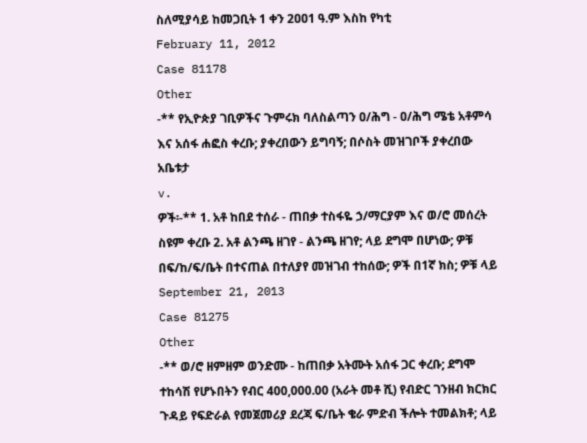ስለሚያሳይ ከመጋቢት 1 ቀን 2ዐዐ1 ዓ.ም እስከ የካቲ
February 11, 2012
Case 81178
Other
-** የኢዮጵያ ገቢዎችና ጉምሩክ ባለስልጣን ዐ/ሕግ - ዐ/ሕግ ሜቴ አቶምሳ እና አሰፋ ሐፎስ ቀረቡ; ያቀረበውን ይግባኝ; በሶስት መዝገቦች ያቀረበው አቤቱታ
v.
ዎች፡-** 1. አቶ ከበደ ተሰራ - ጠበቃ ተስፋዬ ኃ/ማርያም እና ወ/ሮ መሰረት ስዩም ቀረቡ 2. አቶ ልንጫ ዘገየ - ልንጫ ዘገየ; ላይ ደግሞ በሆነው; ዎቹ በፍ/ከ/ፍ/ቤት በተናጠል በተለያየ መዝገብ ተከሰው; ዎች በ1ኛ ክስ; ዎቹ ላይ
September 21, 2013
Case 81275
Other
-** ወ/ሮ ዘምዘም ወንድሙ - ከጠበቃ አትሙት አሰፋ ጋር ቀረቡ; ደግሞ ተከሳሽ የሆኑበትን የብር 400,000.00 (አራት መቶ ሺ) የብድር ገንዘብ ክርክር ጉዳይ የፍድራል የመጀመሪያ ደረጃ ፍ/ቤት ቄራ ምድብ ችሎት ተመልክቶ; ላይ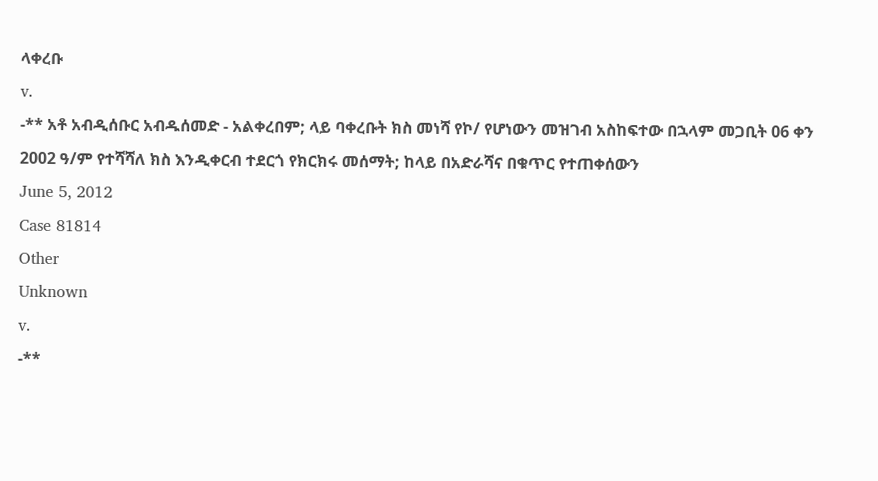ላቀረቡ
v.
-** አቶ አብዲሰቡር አብዱሰመድ - አልቀረበም; ላይ ባቀረቡት ክስ መነሻ የኮ/ የሆነውን መዝገብ አስከፍተው በኋላም መጋቢት 06 ቀን 2002 ዓ/ም የተሻሻለ ክስ እንዲቀርብ ተደርጎ የክርክሩ መሰማት; ከላይ በአድራሻና በቁጥር የተጠቀሰውን
June 5, 2012
Case 81814
Other
Unknown
v.
-**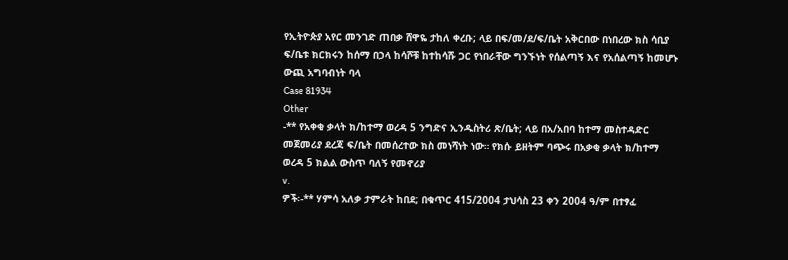የኢትዮጵያ አየር መንገድ ጠበቃ ሸዋዬ ታከለ ቀረቡ; ላይ በፍ/መ/ደ/ፍ/ቤት አቅርበው በነበረው ክስ ሳቢያ ፍ/ቤቱ ክርክሩን ከሰማ በኃላ ከሳሾቹ ከተከሳሹ ጋር የነበራቸው ግንኙነት የሰልጣኝ እና የአሰልጣኝ ከመሆኑ ውጪ አግባብነት ባላ
Case 81934
Other
-** የአቀቂ ቃላት ክ/ከተማ ወረዳ 5 ንግድና ኢንዱስትሪ ጽ/ቤት; ላይ በአ/አበባ ከተማ መስተዳድር መጀመሪያ ደረጃ ፍ/ቤት በመሰረተው ክስ መነሻነት ነው። የክሱ ይዘትም ባጭሩ በአቃቂ ቃላት ክ/ከተማ ወረዳ 5 ክልል ውስጥ ባለኝ የመኖሪያ
v.
ዎች፡-** ሃምሳ አለቃ ታምራት ከበደ; በቁጥር 415/2004 ታህሳስ 23 ቀን 2004 ዓ/ም በተፃፈ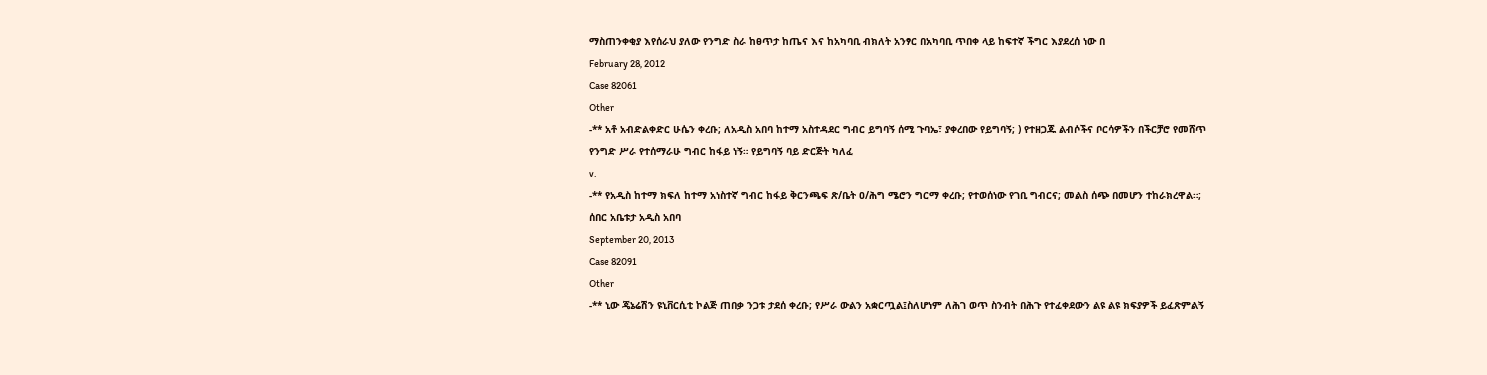ማስጠንቀቂያ እየሰራህ ያለው የንግድ ስራ ከፀጥታ ከጤና እና ከአካባቢ ብክለት አንፃር በአካባቢ ጥበቀ ላይ ከፍተኛ ችግር እያደረሰ ነው በ
February 28, 2012
Case 82061
Other
-** አቶ አብድልቀድር ሁሴን ቀረቡ; ለአዲስ አበባ ከተማ አስተዳደር ግብር ይግባኝ ሰሚ ጉባኤ፣ ያቀረበው የይግባኝ; ) የተዘጋጁ ልብሶችና ቦርሳዎችን በችርቻሮ የመሸጥ የንግድ ሥራ የተሰማራሁ ግብር ከፋይ ነኝ። የይግባኝ ባይ ድርጅት ካለፈ
v.
-** የአዲስ ከተማ ክፍለ ከተማ አነስተኛ ግብር ከፋይ ቅርንጫፍ ጽ/ቤት ዐ/ሕግ ሜሮን ግርማ ቀረቡ; የተወሰነው የገቢ ግብርና; መልስ ሰጭ በመሆን ተከራክረዋል።; ሰበር አቤቱታ አዲስ አበባ
September 20, 2013
Case 82091
Other
-** ኒው ጄኔሬሽን ዩኒቨርሲቲ ኮልጅ ጠበቃ ንጋቱ ታደሰ ቀረቡ; የሥራ ውልን አቋርጧል፤ስለሆነም ለሕገ ወጥ ስንብት በሕጉ የተፈቀደውን ልዩ ልዩ ክፍያዎች ይፈጽምልኝ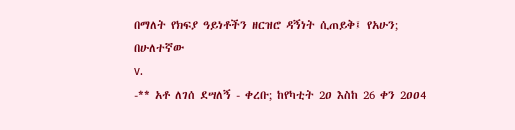በማለት የክፍያ ዓይነቶችን ዘርዝሮ ዳኝነት ሲጠይቅ፤ የአሁን; በሁለተኛው
v.
-** አቶ ለገሰ ደሣለኝ - ቀረቡ; ከየካቲት 2ዐ እስከ 26 ቀን 2ዐዐ4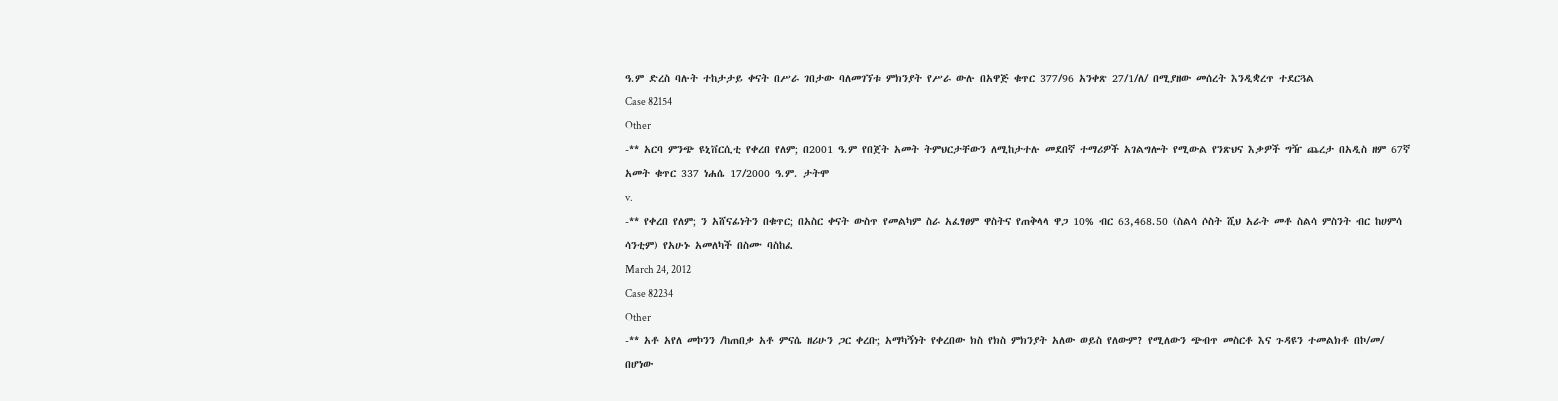ዓ.ም ድረስ ባሉት ተከታታይ ቀናት በሥራ ገበታው ባለመገኘቱ ምክንያት የሥራ ውሉ በአዋጅ ቁጥር 377/96 አንቀጽ 27/1/ለ/ በሚያዘው መሰረት እንዲቋረጥ ተደርጓል
Case 82154
Other
-** አርባ ምንጭ ዩኒቨርሲቲ የቀረበ የለም; በ2001 ዓ.ም የበጀት አመት ትምህርታቸውን ለሚከታተሉ መደበኛ ተማሪዎች አገልግሎት የሚውል የንጽህና እቃዎች ግዥ ጨረታ በአዲስ ዘም 67ኛ አመት ቁጥር 337 ነሐሴ 17/2000 ዓ.ም. ታትሞ
v.
-** የቀረበ የለም; ን አሸናፊነትን በቁጥር; በአስር ቀናት ውስጥ የመልካም ስራ አፈፃፀም ዋስትና የጠቅላላ ዋጋ 10% ብር 63,468.50 (ስልሳ ሶስት ሺህ አራት መቶ ስልሳ ምስንት ብር ከሀምሳ ሳንቲም) የአሁኑ አመለካች በስሙ ባስከፈ
March 24, 2012
Case 82234
Other
-** አቶ አየለ መኮንን /ከጠበቃ አቶ ምናሴ ዘሪሁን ጋር ቀረቡ; አማካኝነት የቀረበው ክስ የክስ ምክንያት አለው ወይስ የለውም? የሚለውን ጭብጥ መስርቶ እና ጉዳዩን ተመልክቶ በኮ/መ/ በሆነው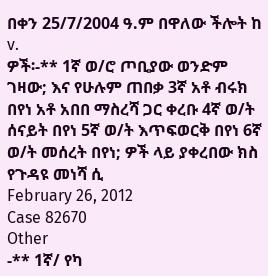በቀን 25/7/2004 ዓ.ም በዋለው ችሎት ከ
v.
ዎች፡-** 1ኛ ወ/ሮ ጦቢያው ወንድም ገዛው; እና የሁሉም ጠበቃ 3ኛ አቶ ብሩክ በየነ አቶ አበበ ማስረሻ ጋር ቀረቡ 4ኛ ወ/ት ሰናይት በየነ 5ኛ ወ/ት እጥፍወርቅ በየነ 6ኛ ወ/ት መሰረት በየነ; ዎች ላይ ያቀረበው ክስ የጉዳዩ መነሻ ሲ
February 26, 2012
Case 82670
Other
-** 1ኛ/ የካ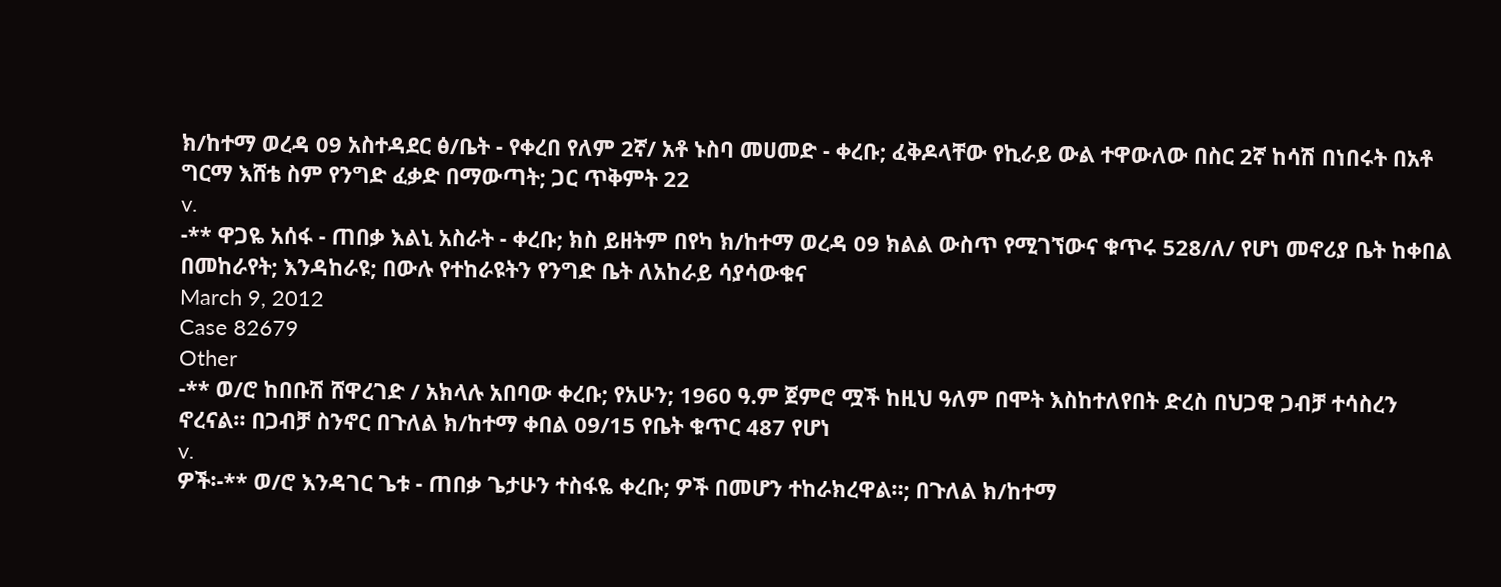ክ/ከተማ ወረዳ 09 አስተዳደር ፅ/ቤት - የቀረበ የለም 2ኛ/ አቶ ኑስባ መሀመድ - ቀረቡ; ፈቅዶላቸው የኪራይ ውል ተዋውለው በስር 2ኛ ከሳሽ በነበሩት በአቶ ግርማ እሸቴ ስም የንግድ ፈቃድ በማውጣት; ጋር ጥቅምት 22
v.
-** ዋጋዬ አሰፋ - ጠበቃ እልኒ አስራት - ቀረቡ; ክስ ይዘትም በየካ ክ/ከተማ ወረዳ 09 ክልል ውስጥ የሚገኘውና ቁጥሩ 528/ለ/ የሆነ መኖሪያ ቤት ከቀበል በመከራየት; እንዳከራዩ; በውሉ የተከራዩትን የንግድ ቤት ለአከራይ ሳያሳውቁና
March 9, 2012
Case 82679
Other
-** ወ/ሮ ከበቡሽ ሸዋረገድ / አክላሉ አበባው ቀረቡ; የአሁን; 1960 ዓ.ም ጀምሮ ሟች ከዚህ ዓለም በሞት እስከተለየበት ድረስ በህጋዊ ጋብቻ ተሳስረን ኖረናል። በጋብቻ ስንኖር በጉለል ክ/ከተማ ቀበል 09/15 የቤት ቁጥር 487 የሆነ
v.
ዎች፡-** ወ/ሮ እንዳገር ጌቱ - ጠበቃ ጌታሁን ተስፋዬ ቀረቡ; ዎች በመሆን ተከራክረዋል።; በጉለል ክ/ከተማ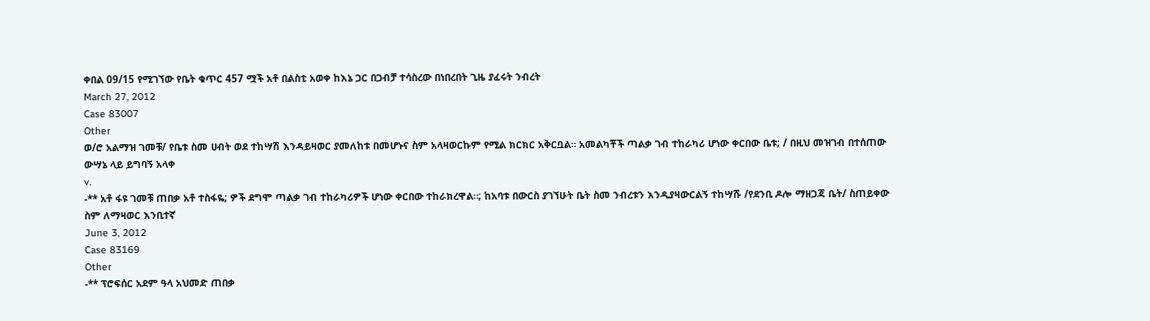ቀበል 09/15 የሚገኘው የቤት ቁጥር 457 ሟች አቶ በልስቲ አወቀ ከእኔ ጋር በጋብቻ ተሳስረው በነበረበት ጊዜ ያፈሩት ንብረት
March 27, 2012
Case 83007
Other
ወ/ሮ አልማዝ ገመቹ/ የቤቱ ስመ ሀብት ወደ ተከሣሽ እንዳይዛወር ያመለከቱ በመሆኑና ስም አላዛወርኩም የሚል ክርክር አቅርቧል። አመልካቾች ጣልቃ ገብ ተከራካሪ ሆነው ቀርበው ቤቱ; / በዚህ መዝገብ በተሰጠው ውሣኔ ላይ ይግባኝ አላቀ
v.
-** አቶ ፋዩ ገመቹ ጠበቃ አቶ ተስፋዬ; ዎች ደግሞ ጣልቃ ገብ ተከራካሪዎች ሆነው ቀርበው ተከራክረዋል።; ከአባቱ በውርስ ያገኘሁት ቤት ስመ ንብረቱን እንዲያዛውርልኝ ተከሣሹ /የደንቢ ዶሎ ማዘጋጃ ቤት/ ስጠይቀው ስም ለማዛወር እንቢተኛ
June 3, 2012
Case 83169
Other
-** ፕሮፍሰር አደም ዓላ አህመድ ጠበቃ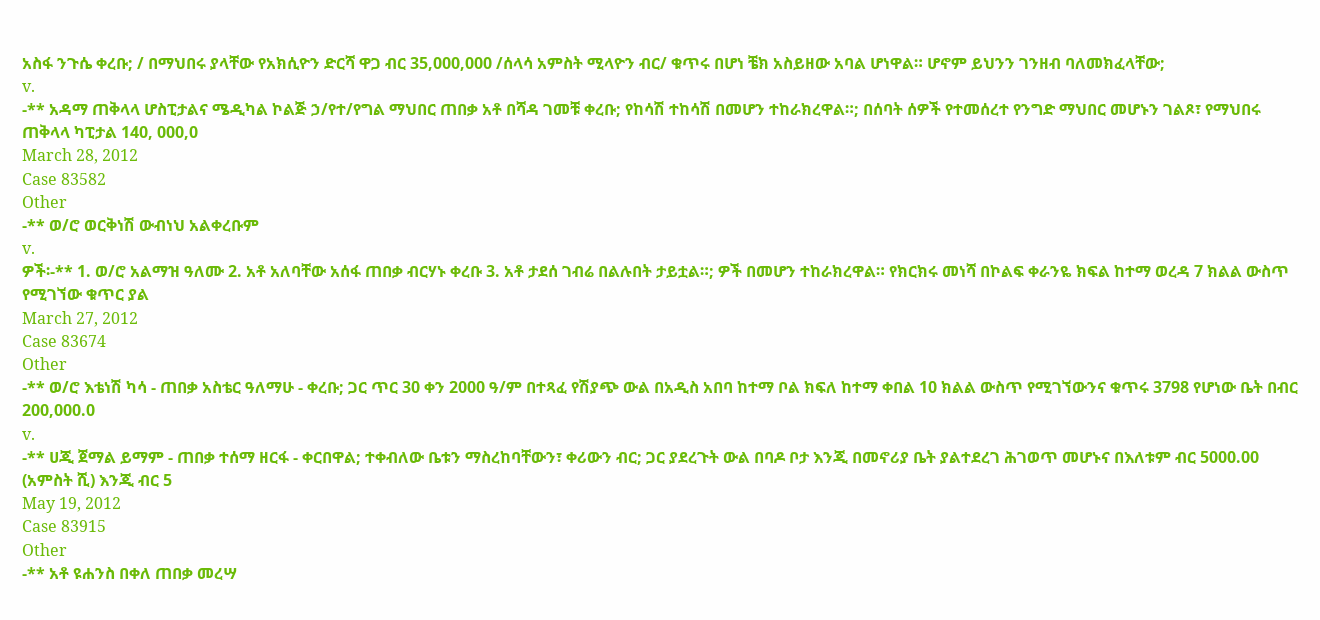አስፋ ንጉሴ ቀረቡ; / በማህበሩ ያላቸው የአክሲዮን ድርሻ ዋጋ ብር 35,000,000 /ሰላሳ አምስት ሚላዮን ብር/ ቁጥሩ በሆነ ቼክ አስይዘው አባል ሆነዋል። ሆኖም ይህንን ገንዘብ ባለመክፈላቸው;
v.
-** አዳማ ጠቅላላ ሆስፒታልና ሜዲካል ኮልጅ ኃ/የተ/የግል ማህበር ጠበቃ አቶ በሻዳ ገመቹ ቀረቡ; የከሳሽ ተከሳሽ በመሆን ተከራክረዋል።; በሰባት ሰዎች የተመሰረተ የንግድ ማህበር መሆኑን ገልጾ፣ የማህበሩ ጠቅላላ ካፒታል 140, 000,0
March 28, 2012
Case 83582
Other
-** ወ/ሮ ወርቅነሽ ውብነህ አልቀረቡም
v.
ዎች፡-** 1. ወ/ሮ አልማዝ ዓለሙ 2. አቶ አለባቸው አሰፋ ጠበቃ ብርሃኑ ቀረቡ 3. አቶ ታደሰ ገብሬ በልሉበት ታይቷል።; ዎች በመሆን ተከራክረዋል። የክርክሩ መነሻ በኮልፍ ቀራንዬ ክፍል ከተማ ወረዳ 7 ክልል ውስጥ የሚገኘው ቁጥር ያል
March 27, 2012
Case 83674
Other
-** ወ/ሮ እቴነሽ ካሳ - ጠበቃ አስቴር ዓለማሁ - ቀረቡ; ጋር ጥር 30 ቀን 2000 ዓ/ም በተጻፈ የሽያጭ ውል በአዲስ አበባ ከተማ ቦል ክፍለ ከተማ ቀበል 10 ክልል ውስጥ የሚገኘውንና ቁጥሩ 3798 የሆነው ቤት በብር 200,000.0
v.
-** ሀጂ ጀማል ይማም - ጠበቃ ተሰማ ዘርፋ - ቀርበዋል; ተቀብለው ቤቱን ማስረከባቸውን፣ ቀሪውን ብር; ጋር ያደረጉት ውል በባዶ ቦታ እንጂ በመኖሪያ ቤት ያልተደረገ ሕገወጥ መሆኑና በእለቱም ብር 5000.00 (አምስት ሺ) እንጂ ብር 5
May 19, 2012
Case 83915
Other
-** አቶ ዩሐንስ በቀለ ጠበቃ መረሣ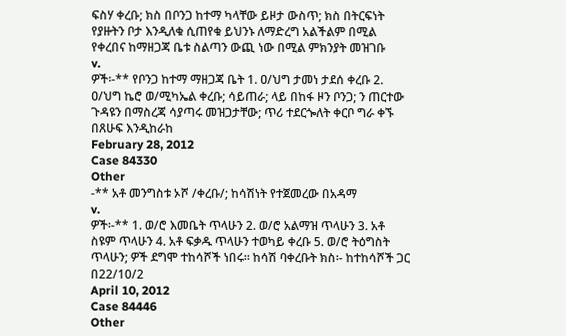ፍስሃ ቀረቡ; ክስ በቦንጋ ከተማ ካላቸው ይዞታ ውስጥ; ክስ በትርፍነት የያዙትን ቦታ እንዲለቁ ሲጠየቁ ይህንኑ ለማድረግ አልችልም በሚል የቀረበና ከማዘጋጃ ቤቱ ስልጣን ውጪ ነው በሚል ምክንያት መዝገቡ
v.
ዎች፡-** የቦንጋ ከተማ ማዘጋጃ ቤት 1. ዐ/ህግ ታመነ ታደሰ ቀረቡ 2. ዐ/ህግ ኬሮ ወ/ሚካኤል ቀረቡ; ሳይጠራ; ላይ በከፋ ዞን ቦንጋ; ን ጠርተው ጉዳዩን በማስረጃ ሳያጣሩ መዝጋታቸው; ጥሪ ተደርጐለት ቀርቦ ግራ ቀኙ በጸሁፍ እንዲከራከ
February 28, 2012
Case 84330
Other
-** አቶ መንግስቱ ኦሾ /ቀረቡ/; ከሳሽነት የተጀመረው በአዳማ
v.
ዎች፡-** 1. ወ/ሮ እመቤት ጥላሁን 2. ወ/ሮ አልማዝ ጥላሁን 3. አቶ ስዩም ጥላሁን 4. አቶ ፍቃዱ ጥላሁን ተወካይ ቀረቡ 5. ወ/ሮ ትዕግስት ጥላሁን; ዎች ደግሞ ተከሳሾች ነበሩ። ከሳሽ ባቀረቡት ክስ፡- ከተከሳሾች ጋር በ22/10/2
April 10, 2012
Case 84446
Other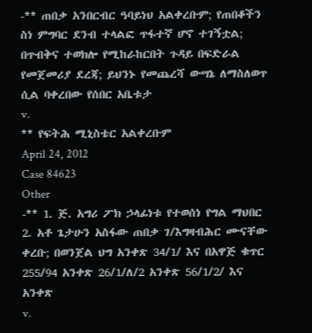-** ጠበቃ አንበርብር ዓባይነህ አልቀረቡም; የጠበቆችን ስነ ምግባር ደንብ ተላልፎ ጥፋተኛ ሆኖ ተገኝቷል; በጥብቅና ተወክሎ የሚከራከርበት ጉዳይ በፍድራል የመጀመሪያ ደረጃ; ይህንኑ የመጨረሻ ውሣኔ ለማስለወጥ ሲል ባቀረበው የሰበር አቤቱታ
v.
** የፍትሕ ሚኒስቴር አልቀረቡም
April 24, 2012
Case 84623
Other
-** 1. ጅ. አግሪ ፖክ ኃላፊነቱ የተወሰነ የግል ማህበር 2. አቶ ጌታሁን አስፋው ጠበቃ ገ/እግዛብሕር ሙናቸው ቀረቡ; በወንጀል ህግ አንቀጽ 34/1/ እና በአዋጅ ቁጥር 255/94 አንቀጽ 26/1/ለ/2 አንቀጽ 56/1/2/ እና አንቀጽ
v.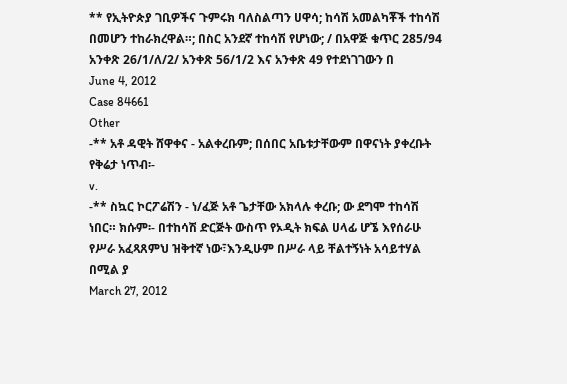** የኢትዮጵያ ገቢዎችና ጉምሩክ ባለስልጣን ሀዋሳ; ከሳሽ አመልካቾች ተከሳሽ በመሆን ተከራክረዋል።; በስር አንደኛ ተከሳሽ የሆነው; / በአዋጅ ቁጥር 285/94 አንቀጽ 26/1/ለ/2/ አንቀጽ 56/1/2 እና አንቀጽ 49 የተደነገገውን በ
June 4, 2012
Case 84661
Other
-** አቶ ዳዊት ሸዋቀና - አልቀረቡም; በሰበር አቤቱታቸውም በዋናነት ያቀረቡት የቅሬታ ነጥብ፡-
v.
-** ስኳር ኮርፖሬሽን - ነ/ፈጅ አቶ ጌታቸው አክላሉ ቀረቡ; ው ደግሞ ተከሳሽ ነበር። ክሱም፡- በተከሳሽ ድርጅት ውስጥ የኦዲት ክፍል ሀላፊ ሆኜ እየሰራሁ የሥራ አፈጻጸምህ ዝቅተኛ ነው፣እንዲሁም በሥራ ላይ ቸልተኝነት አሳይተሃል በሚል ያ
March 27, 2012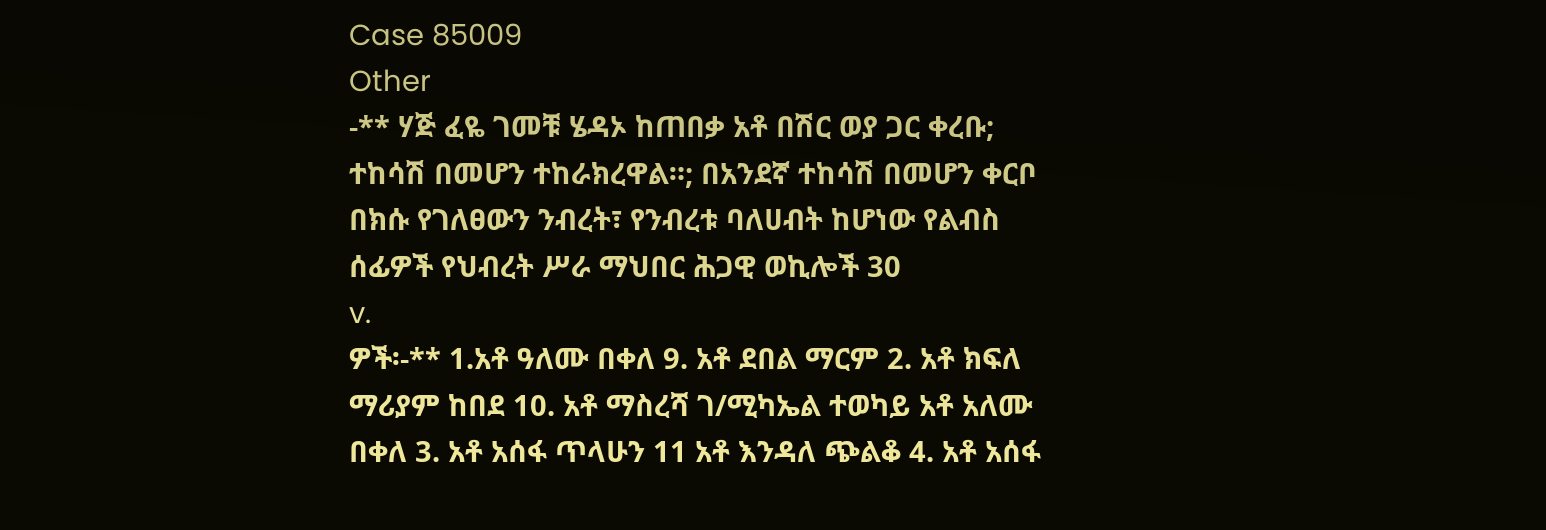Case 85009
Other
-** ሃጅ ፈዬ ገመቹ ሄዳኦ ከጠበቃ አቶ በሽር ወያ ጋር ቀረቡ; ተከሳሽ በመሆን ተከራክረዋል።; በአንደኛ ተከሳሽ በመሆን ቀርቦ በክሱ የገለፀውን ንብረት፣ የንብረቱ ባለሀብት ከሆነው የልብስ ሰፊዎች የህብረት ሥራ ማህበር ሕጋዊ ወኪሎች 30
v.
ዎች፡-** 1.አቶ ዓለሙ በቀለ 9. አቶ ደበል ማርም 2. አቶ ክፍለ ማሪያም ከበደ 10. አቶ ማስረሻ ገ/ሚካኤል ተወካይ አቶ አለሙ በቀለ 3. አቶ አሰፋ ጥላሁን 11 አቶ እንዳለ ጭልቆ 4. አቶ አሰፋ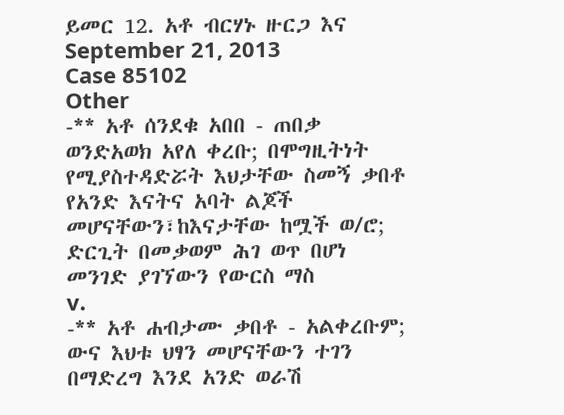ይመር 12. አቶ ብርሃኑ ዙርጋ እና
September 21, 2013
Case 85102
Other
-** አቶ ሰንደቁ አበበ - ጠበቃ ወንድአወክ አየለ ቀረቡ; በሞግዚትነት የሚያስተዳድሯት እህታቸው ስመኝ ቃበቶ የአንድ እናትና አባት ልጆች መሆናቸውን፣ከእናታቸው ከሟች ወ/ሮ; ድርጊት በመቃወም ሕገ ወጥ በሆነ መንገድ ያገኘውን የውርስ ማስ
v.
-** አቶ ሐብታሙ ቃበቶ - አልቀረቡም; ውና እህቱ ህፃን መሆናቸውን ተገን በማድረግ እንደ አንድ ወራሽ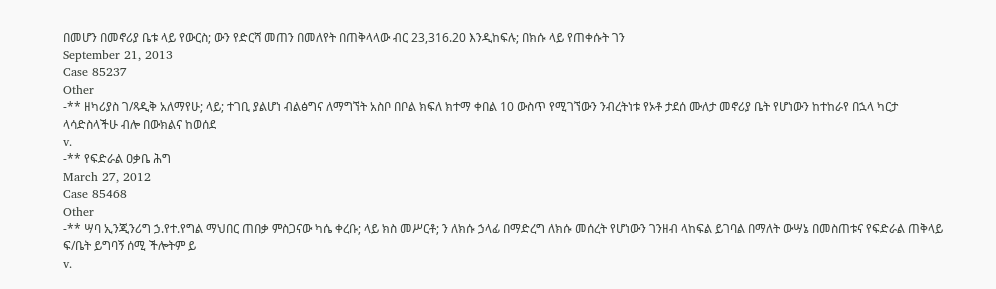በመሆን በመኖሪያ ቤቱ ላይ የውርስ; ውን የድርሻ መጠን በመለየት በጠቅላላው ብር 23,316.20 እንዲከፍሉ; በክሱ ላይ የጠቀሱት ገን
September 21, 2013
Case 85237
Other
-** ዘካሪያስ ገ/ጻዲቅ አለማየሁ; ላይ; ተገቢ ያልሆነ ብልፅግና ለማግኘት አስቦ በቦል ክፍለ ክተማ ቀበል 10 ውስጥ የሚገኘውን ንብረትነቱ የኦቶ ታደሰ ሙለታ መኖሪያ ቤት የሆነውን ከተከራየ በኋላ ካርታ ላሳድስላችሁ ብሎ በውክልና ከወሰደ
v.
-** የፍድራል ዐቃቤ ሕግ
March 27, 2012
Case 85468
Other
-** ሣባ ኢንጂንሪግ ኃ.የተ.የግል ማህበር ጠበቃ ምስጋናው ካሴ ቀረቡ; ላይ ክስ መሥርቶ; ን ለክሱ ኃላፊ በማድረግ ለክሱ መሰረት የሆነውን ገንዘብ ላከፍል ይገባል በማለት ውሣኔ በመስጠቱና የፍድራል ጠቅላይ ፍ/ቤት ይግባኝ ሰሚ ችሎትም ይ
v.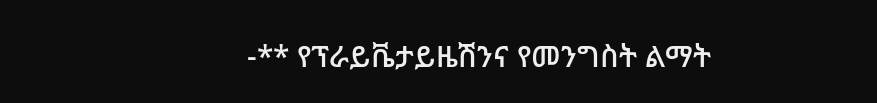-** የፕራይቬታይዜሽንና የመንግስት ልማት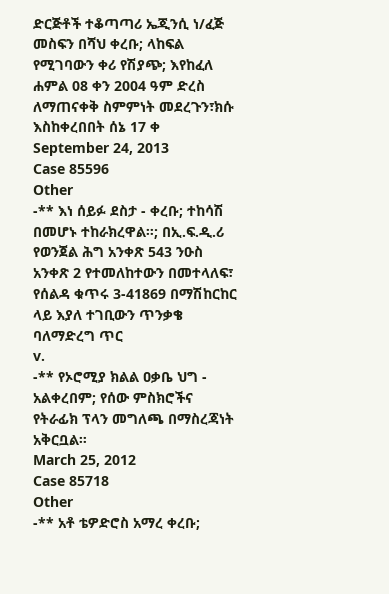ድርጅቶች ተቆጣጣሪ ኤጂንሲ ነ/ፈጅ መስፍን በሻህ ቀረቡ; ላከፍል የሚገባውን ቀሪ የሽያጭ; እየከፈለ ሐምል 08 ቀን 2004 ዓም ድረስ ለማጠናቀቅ ስምምነት መደረጉን፣ክሱ እስከቀረበበት ሰኔ 17 ቀ
September 24, 2013
Case 85596
Other
-** እነ ሰይፉ ደስታ - ቀረቡ; ተከሳሽ በመሆኑ ተከራክረዋል።; በኢ.ፍ.ዲ.ሪ የወንጀል ሕግ አንቀጽ 543 ንዑስ አንቀጽ 2 የተመለከተውን በመተላለፍ፣ የሰልዳ ቁጥሩ 3-41869 በማሽከርከር ላይ እያለ ተገቢውን ጥንቃቄ ባለማድረግ ጥር
v.
-** የኦሮሚያ ክልል ዐቃቤ ህግ - አልቀረበም; የሰው ምስክሮችና የትራፊክ ፕላን መግለጫ በማስረጃነት አቅርቧል።
March 25, 2012
Case 85718
Other
-** አቶ ቴዎድሮስ አማረ ቀረቡ;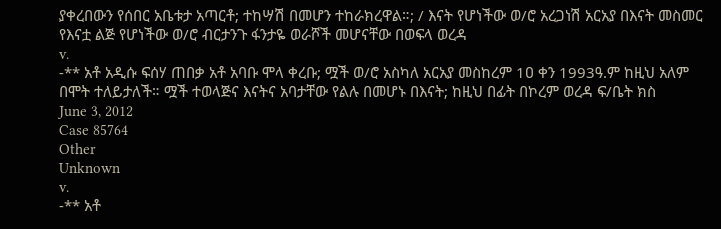ያቀረበውን የሰበር አቤቱታ አጣርቶ; ተከሣሽ በመሆን ተከራክረዋል።; / እናት የሆነችው ወ/ሮ አረጋነሽ አርአያ በእናት መስመር የእናቷ ልጅ የሆነችው ወ/ሮ ብርታንጉ ፋንታዬ ወራሾች መሆናቸው በወፍላ ወረዳ
v.
-** አቶ አዲሱ ፍሰሃ ጠበቃ አቶ አባቡ ሞላ ቀረቡ; ሟች ወ/ሮ አስካለ አርአያ መስከረም 1ዐ ቀን 1993ዓ.ም ከዚህ አለም በሞት ተለይታለች። ሟች ተወላጅና እናትና አባታቸው የልሉ በመሆኑ በእናት; ከዚህ በፊት በኮረም ወረዳ ፍ/ቤት ክስ
June 3, 2012
Case 85764
Other
Unknown
v.
-** አቶ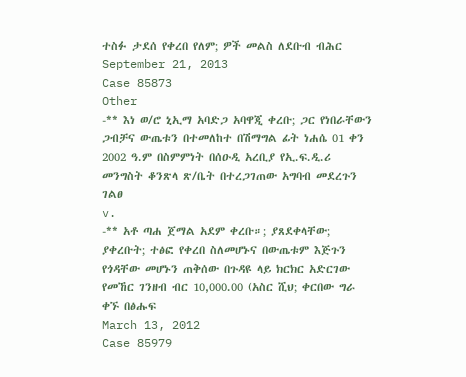ተስፉ ታደሰ የቀረበ የለም; ዎች መልስ ለደቡብ ብሕር
September 21, 2013
Case 85873
Other
-** እነ ወ/ሮ ኒኢማ አባድጋ አባዋጂ ቀረቡ; ጋር የነበራቸውን ጋብቻና ውጤቱን በተመለከተ በሽማግል ፊት ነሐሴ 01 ቀን 2002 ዓ.ም በስምምነት በሰዑዲ አረቢያ የኢ.ፍ.ዲ.ሪ መንግስት ቆንጽላ ጽ/ቤት በተረጋገጠው አግባብ መደረጉን ገልፀ
v.
-** አቶ ጣሐ ጀማል አደም ቀረቡ።; ያጸደቀላቸው; ያቀረቡት; ተፅፎ የቀረበ ስለመሆኑና በውጤቱም እጅጉን የጎዳቸው መሆኑን ጠቅሰው በጉዳዩ ላይ ክርክር አድርገው የመኸር ገንዘብ ብር 10,000.00 (አስር ሺህ; ቀርበው ግራ ቀኙ በፅሑፍ
March 13, 2012
Case 85979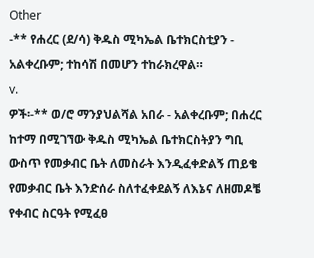Other
-** የሐረር (ደ/ሳ) ቅዱስ ሚካኤል ቤተክርስቲያን - አልቀረቡም; ተከሳሽ በመሆን ተከራክረዋል።
v.
ዎች፡-** ወ/ሮ ማንያህልሻል አበራ - አልቀረቡም; በሐረር ከተማ በሚገኘው ቅዱስ ሚካኤል ቤተክርስትያን ግቢ ውስጥ የመቃብር ቤት ለመስራት እንዲፈቀድልኝ ጠይቄ የመቃብር ቤት እንድሰራ ስለተፈቀደልኝ ለእኔና ለዘመዶቼ የቀብር ስርዓት የሚፈፀ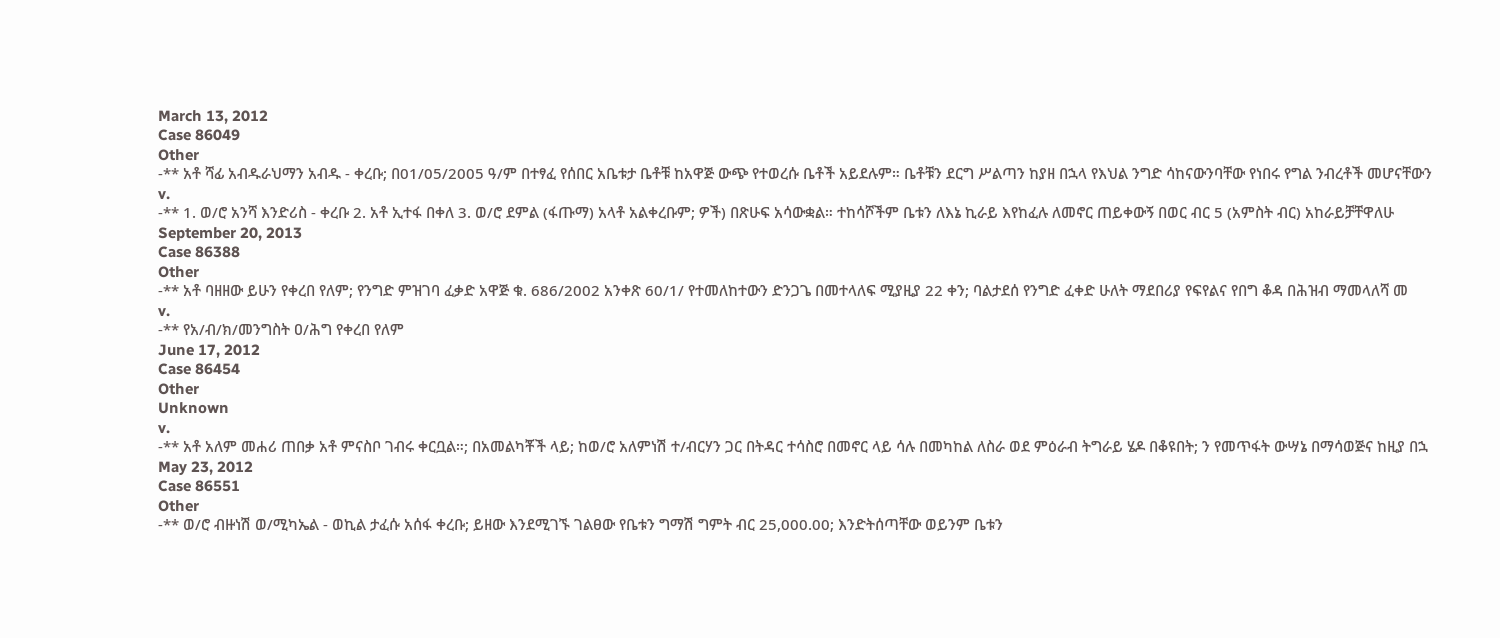March 13, 2012
Case 86049
Other
-** አቶ ሻፊ አብዱራህማን አብዱ - ቀረቡ; በ01/05/2005 ዓ/ም በተፃፈ የሰበር አቤቱታ ቤቶቹ ከአዋጅ ውጭ የተወረሱ ቤቶች አይደሉም። ቤቶቹን ደርግ ሥልጣን ከያዘ በኋላ የእህል ንግድ ሳከናውንባቸው የነበሩ የግል ንብረቶች መሆናቸውን
v.
-** 1. ወ/ሮ አንሻ እንድሪስ - ቀረቡ 2. አቶ ኢተፋ በቀለ 3. ወ/ሮ ደምል (ፋጡማ) አላቶ አልቀረቡም; ዎች) በጽሁፍ አሳውቋል። ተከሳሾችም ቤቱን ለእኔ ኪራይ እየከፈሉ ለመኖር ጠይቀውኝ በወር ብር 5 (አምስት ብር) አከራይቻቸዋለሁ
September 20, 2013
Case 86388
Other
-** አቶ ባዘዘው ይሁን የቀረበ የለም; የንግድ ምዝገባ ፈቃድ አዋጅ ቁ. 686/2002 አንቀጽ 60/1/ የተመለከተውን ድንጋጌ በመተላለፍ ሚያዚያ 22 ቀን; ባልታደሰ የንግድ ፈቀድ ሁለት ማደበሪያ የፍየልና የበግ ቆዳ በሕዝብ ማመላለሻ መ
v.
-** የአ/ብ/ክ/መንግስት ዐ/ሕግ የቀረበ የለም
June 17, 2012
Case 86454
Other
Unknown
v.
-** አቶ አለም መሐሪ ጠበቃ አቶ ምናስቦ ገብሩ ቀርቧል።; በአመልካቾች ላይ; ከወ/ሮ አለምነሽ ተ/ብርሃን ጋር በትዳር ተሳስሮ በመኖር ላይ ሳሉ በመካከል ለስራ ወደ ምዕራብ ትግራይ ሄዶ በቆዩበት; ን የመጥፋት ውሣኔ በማሳወጅና ከዚያ በኋ
May 23, 2012
Case 86551
Other
-** ወ/ሮ ብዙነሽ ወ/ሚካኤል - ወኪል ታፈሱ አሰፋ ቀረቡ; ይዘው እንደሚገኙ ገልፀው የቤቱን ግማሽ ግምት ብር 25,000.00; እንድትሰጣቸው ወይንም ቤቱን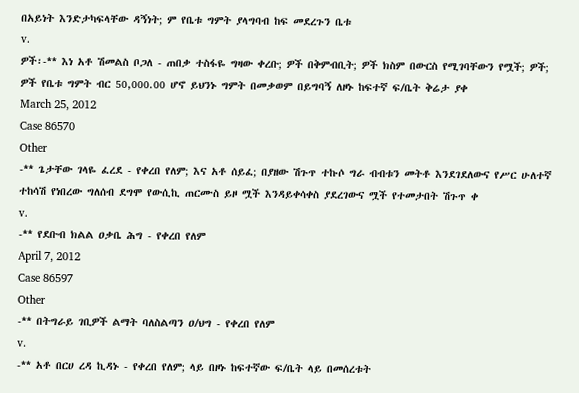በአይነት እንድታካፍላቸው ዳኝነት; ም የቤቱ ግምት ያላግባብ ከፍ መደረጉን ቤቱ
v.
ዎች፡-** እነ አቶ ሽመልስ ቦጋለ - ጠበቃ ተስፋዬ ግዛው ቀረቡ; ዎች በቅምብቢት; ዎች ክስም በውርስ የሚገባቸውን የሟች; ዎች; ዎች የቤቱ ግምት ብር 50,000.00 ሆኖ ይህንኑ ግምት በመቃወም በይግባኝ ለዞኑ ከፍተኛ ፍ/ቤት ቅሬታ ያቀ
March 25, 2012
Case 86570
Other
-** ጌታቸው ገላዬ ፈረደ - የቀረበ የለም; እና አቶ ሰይፈ; በያዘው ሽጉጥ ተኩሶ ግራ ብብቱን መትቶ እንደገደለውና የሥር ሁለተኛ ተከሳሽ የነበረው ግለሰብ ደግሞ የውሲኪ ጠርሙስ ይዞ ሟች እንዳይቀሳቀስ ያደረገውና ሟች የተመታበት ሽጉጥ ቀ
v.
-** የደቡብ ክልል ዐቃቤ ሕግ - የቀረበ የለም
April 7, 2012
Case 86597
Other
-** በትግራይ ገቢዎች ልማት ባለስልጣን ዐ/ህግ - የቀረበ የለም
v.
-** አቶ በርሀ ረዳ ኪዳኑ - የቀረበ የለም; ላይ በዞኑ ከፍተኛው ፍ/ቤት ላይ በመሰረቱት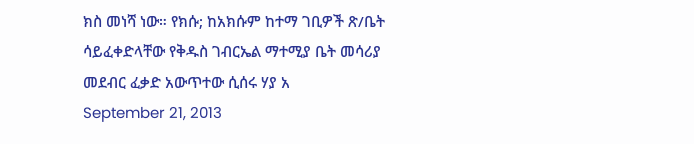ክስ መነሻ ነው። የክሱ; ከአክሱም ከተማ ገቢዎች ጽ/ቤት ሳይፈቀድላቸው የቅዱስ ገብርኤል ማተሚያ ቤት መሳሪያ መደብር ፈቃድ አውጥተው ሲሰሩ ሃያ አ
September 21, 2013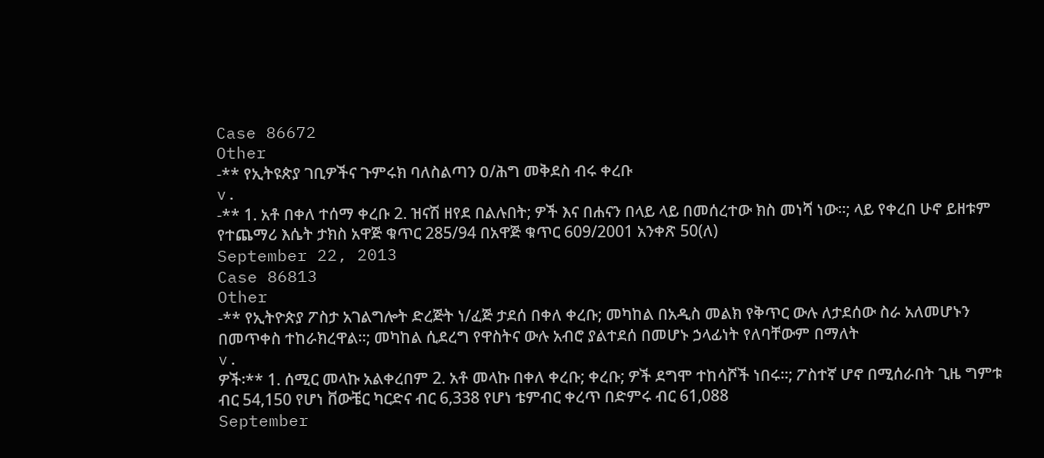Case 86672
Other
-** የኢትዩጵያ ገቢዎችና ጉምሩክ ባለስልጣን ዐ/ሕግ መቅደስ ብሩ ቀረቡ
v.
-** 1. አቶ በቀለ ተሰማ ቀረቡ 2. ዝናሽ ዘየደ በልሉበት; ዎች እና በሐናን በላይ ላይ በመሰረተው ክስ መነሻ ነው።; ላይ የቀረበ ሁኖ ይዘቱም የተጨማሪ እሴት ታክስ አዋጅ ቁጥር 285/94 በአዋጅ ቁጥር 609/2001 አንቀጽ 50(ለ)
September 22, 2013
Case 86813
Other
-** የኢትዮጵያ ፖስታ አገልግሎት ድረጅት ነ/ፈጅ ታደሰ በቀለ ቀረቡ; መካከል በአዲስ መልክ የቅጥር ውሉ ለታደሰው ስራ አለመሆኑን በመጥቀስ ተከራክረዋል።; መካከል ሲደረግ የዋስትና ውሉ አብሮ ያልተደሰ በመሆኑ ኃላፊነት የለባቸውም በማለት
v.
ዎች፡** 1. ሰሚር መላኩ አልቀረበም 2. አቶ መላኩ በቀለ ቀረቡ; ቀረቡ; ዎች ደግሞ ተከሳሾች ነበሩ።; ፖስተኛ ሆኖ በሚሰራበት ጊዜ ግምቱ ብር 54,150 የሆነ ቨውቼር ካርድና ብር 6,338 የሆነ ቴምብር ቀረጥ በድምሩ ብር 61,088
September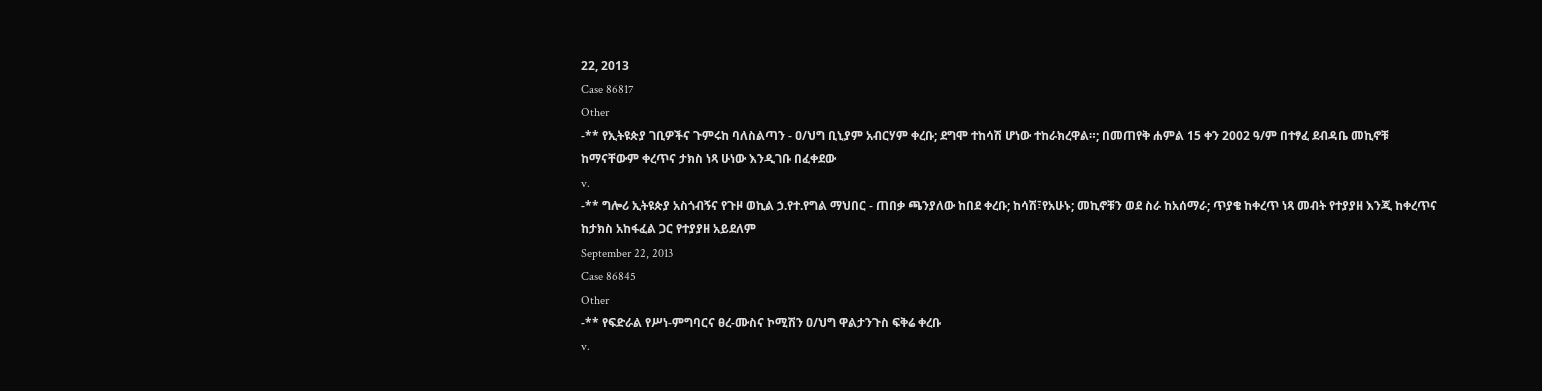22, 2013
Case 86817
Other
-** የኢትዩጵያ ገቢዎችና ጉምሩከ ባለስልጣን - ዐ/ህግ ቢኒያም አብርሃም ቀረቡ; ደግሞ ተከሳሽ ሆነው ተከራክረዋል።; በመጠየቅ ሐምል 15 ቀን 2002 ዓ/ም በተፃፈ ደብዳቤ መኪኖቹ ከማናቸውም ቀረጥና ታክስ ነጻ ሁነው እንዲገቡ በፈቀደው
v.
-** ግሎሪ ኢትዩጵያ አስጎብኝና የጉዞ ወኪል ኃ.የተ.የግል ማህበር - ጠበቃ ጫንያለው ከበደ ቀረቡ; ከሳሽ፣የአሁኑ; መኪኖቹን ወደ ስራ ከአሰማራ; ጥያቄ ከቀረጥ ነጻ መብት የተያያዘ እንጂ ከቀረጥና ከታክስ አከፋፈል ጋር የተያያዘ አይደለም
September 22, 2013
Case 86845
Other
-** የፍድራል የሥነ-ምግባርና ፀረ-ሙስና ኮሚሽን ዐ/ህግ ዋልታንጉስ ፍቅሬ ቀረቡ
v.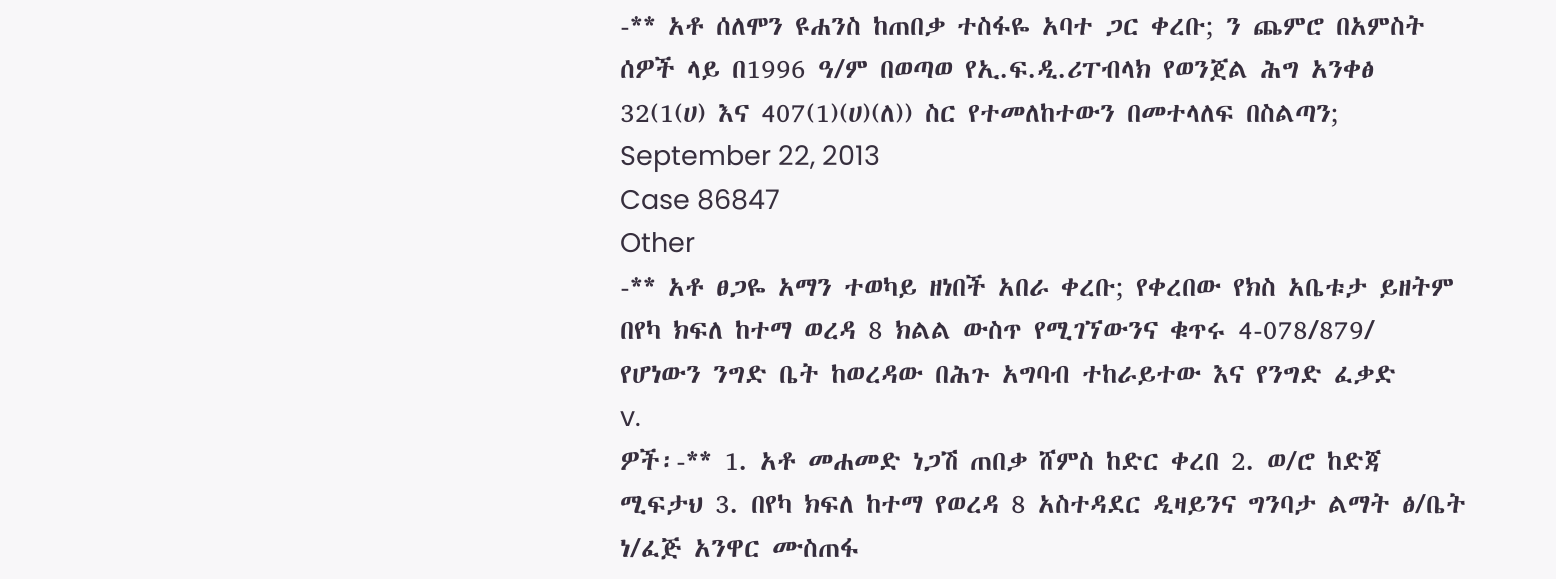-** አቶ ሰለሞን ዩሐንስ ከጠበቃ ተስፋዬ አባተ ጋር ቀረቡ; ን ጨምሮ በአምስት ሰዎች ላይ በ1996 ዓ/ም በወጣወ የኢ.ፍ.ዲ.ሪፐብላክ የወንጀል ሕግ አንቀፅ 32(1(ሀ) እና 407(1)(ሀ)(ለ)) ስር የተመለከተውን በመተላለፍ በስልጣን;
September 22, 2013
Case 86847
Other
-** አቶ ፀጋዬ አማን ተወካይ ዘነበች አበራ ቀረቡ; የቀረበው የክስ አቤቱታ ይዘትም በየካ ክፍለ ከተማ ወረዳ 8 ክልል ውስጥ የሚገኘውንና ቁጥሩ 4-078/879/ የሆነውን ንግድ ቤት ከወረዳው በሕጉ አግባብ ተከራይተው እና የንግድ ፈቃድ
v.
ዎች፡-** 1. አቶ መሐመድ ነጋሽ ጠበቃ ሸምስ ከድር ቀረበ 2. ወ/ሮ ከድጃ ሚፍታህ 3. በየካ ክፍለ ከተማ የወረዳ 8 አስተዳደር ዲዛይንና ግንባታ ልማት ፅ/ቤት ነ/ፈጅ አንዋር ሙስጠፋ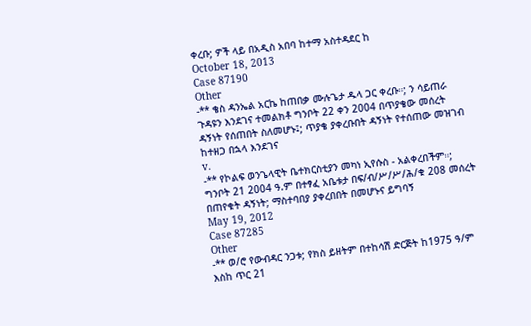ቀረቡ; ዎች ላይ በአዲስ አበባ ከተማ አስተዳደር ከ
October 18, 2013
Case 87190
Other
-** ቄስ ዳንኤል አርኬ ከጠበቃ ሙሉጌታ ዱላ ጋር ቀረቡ።; ን ሳይጠራ ጉዳዩን እንደገና ተመልክቶ ግንቦት 22 ቀን 2004 በጥያቄው መሰረት ዳኝነት የሰጠበት ስለመሆኑ፤; ጥያቄ ያቀረቡበት ዳኝነት የተሰጠው መዝገብ ከተዘጋ በኋላ እንደገና
v.
-** የኮልፍ ወንጌላዊት ቤተክርስቲያን መካነ ኢየሱስ - አልቀረበችም።; ግንቦት 21 2004 ዓ.ም በተፃፈ አቤቱታ በፍ/ብ/ሥ/ሥ/ሕ/ቁ 208 መሰረት በጠየቁት ዳኝነት; ማስተባበያ ያቀረበበት በመሆኑና ይግባኝ
May 19, 2012
Case 87285
Other
-** ወ/ሮ የውብዳር ንጋቱ; የክስ ይዘትም በተከሳሽ ድርጅት ከ1975 ዓ/ም እስከ ጥር 21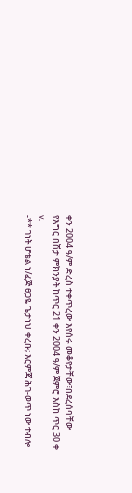ቀን 2004 ዓ/ም ድረስ ተቀጥረው እየሰሩ መቆየታቸው፣በደረሰባቸው የእግር በሽታ ምክንያት ከጥር 21 ቀን 2004 ዓ/ም ጀምሮ እስከ ጥር 30 ቀ
v.
-** ገነት ሆቴል ነ/ፈጅ ፀጋዬ ጌታነህ ቀረቡ; እርምጃ ሕገ-ወጥ ነው ተብሎ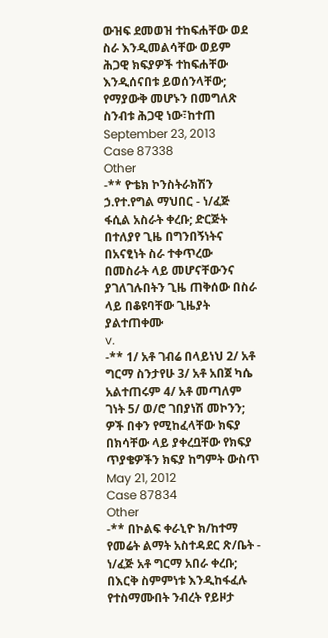ውዝፍ ደመወዝ ተከፍሐቸው ወደ ስራ እንዲመልሳቸው ወይም ሕጋዊ ክፍያዎች ተከፍሐቸው እንዲሰናበቱ ይወሰንላቸው; የማያውቅ መሆኑን በመግለጽ ስንብቱ ሕጋዊ ነው፣ከተጠ
September 23, 2013
Case 87338
Other
-** ዮቴክ ኮንስትራክሽን ኃ.የተ.የግል ማህበር - ነ/ፈጅ ፋሲል አስራት ቀረቡ; ድርጅት በተለያየ ጊዜ በግንበኝነትና በአናፂነት ስራ ተቀጥረው በመስራት ላይ መሆናቸውንና ያገለገሉበትን ጊዜ ጠቅሰው በስራ ላይ በቆዩባቸው ጊዜያት ያልተጠቀሙ
v.
-** 1/ አቶ ገብሬ በላይነህ 2/ አቶ ግርማ ስንታየሁ 3/ አቶ አበጀ ካሴ አልተጠሩም 4/ አቶ መጣለም ገነት 5/ ወ/ሮ ገበያነሽ መኮንን; ዎች በቀን የሚከፈላቸው ክፍያ በክሳቸው ላይ ያቀረቧቸው የክፍያ ጥያቄዎችን ክፍያ ከግምት ውስጥ
May 21, 2012
Case 87834
Other
-** በኮልፍ ቀራኒዮ ክ/ከተማ የመሬት ልማት አስተዳደር ጽ/ቤት - ነ/ፈጅ አቶ ግርማ አበራ ቀረቡ; በእርቅ ስምምነቱ እንዲከፋፈሉ የተስማሙበት ንብረት የይዞታ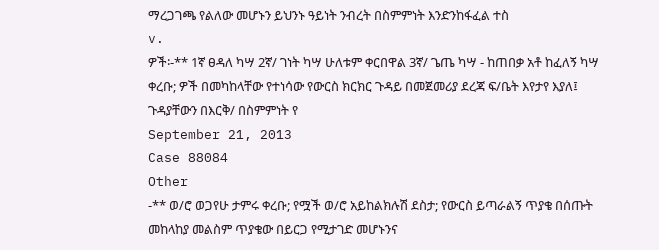ማረጋገጫ የልለው መሆኑን ይህንኑ ዓይነት ንብረት በስምምነት እንድንከፋፈል ተስ
v.
ዎች፡-** 1ኛ ፀዳለ ካሣ 2ኛ/ ገነት ካሣ ሁለቱም ቀርበዋል 3ኛ/ ጌጤ ካሣ - ከጠበቃ አቶ ከፈለኝ ካሣ ቀረቡ; ዎች በመካከላቸው የተነሳው የውርስ ክርክር ጉዳይ በመጀመሪያ ደረጃ ፍ/ቤት እየታየ እያለ፤ ጉዳያቸውን በእርቅ/ በስምምነት የ
September 21, 2013
Case 88084
Other
-** ወ/ሮ ወጋየሁ ታምሩ ቀረቡ; የሟች ወ/ሮ አይከልክሉሽ ደስታ; የውርስ ይጣራልኝ ጥያቄ በሰጡት መከላከያ መልስም ጥያቄው በይርጋ የሚታገድ መሆኑንና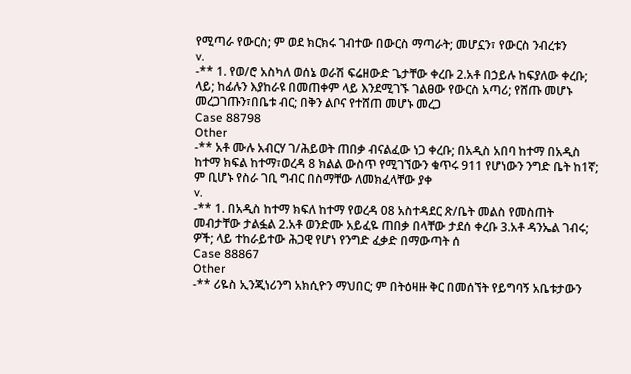የሚጣራ የውርስ; ም ወደ ክርክሩ ገብተው በውርስ ማጣራት; መሆኗን፣ የውርስ ንብረቱን
v.
-** 1. የወ/ሮ አስካለ ወሰኔ ወራሽ ፍሬዘውድ ጌታቸው ቀረቡ 2.አቶ በኃይሉ ከፍያለው ቀረቡ; ላይ; ከፊሉን እያከራዩ በመጠቀም ላይ እንደሚገኙ ገልፀው የውርስ አጣሪ; የሸጡ መሆኑ መረጋገጡን፣በቤቱ ብር; በቅን ልቦና የተሸጠ መሆኑ መረጋ
Case 88798
Other
-** አቶ ሙሉ አብርሃ ገ/ሕይወት ጠበቃ ብናልፈው ነጋ ቀረቡ; በአዲስ አበባ ከተማ በአዲስ ከተማ ክፍል ከተማ፣ወረዳ 8 ክልል ውስጥ የሚገኘውን ቁጥሩ 911 የሆነውን ንግድ ቤት ከ1ኛ; ም ቢሆኑ የስራ ገቢ ግብር በስማቸው ለመክፈላቸው ያቀ
v.
-** 1. በአዲስ ከተማ ክፍለ ከተማ የወረዳ 08 አስተዳደር ጽ/ቤት መልስ የመስጠት መብታቸው ታልፏል 2.አቶ ወንድሙ አይፈዬ ጠበቃ በላቸው ታደሰ ቀረቡ 3.አቶ ዳንኤል ገብሩ; ዎች; ላይ ተከራይተው ሕጋዊ የሆነ የንግድ ፈቃድ በማውጣት ሰ
Case 88867
Other
-** ሪዬስ ኢንጂነሪንግ አክሲዮን ማህበር; ም በትዕዛዙ ቅር በመሰኘት የይግባኝ አቤቱታውን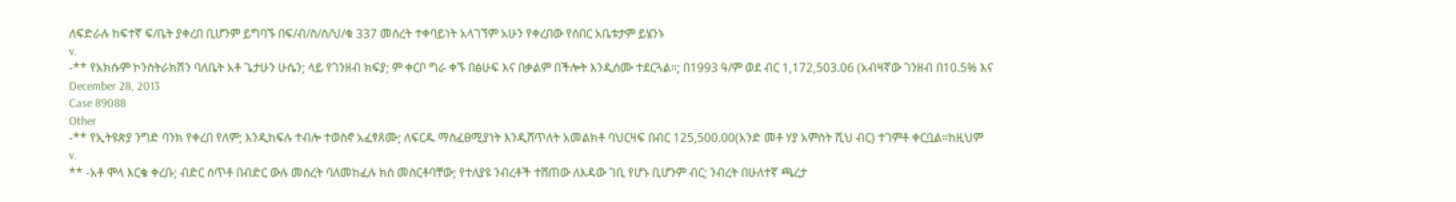ለፍድራሉ ከፍተኛ ፍ/ቤት ያቀረበ ቢሆንም ይግባኙ በፍ/ብ/ስ/ስ/ህ/ቁ 337 መሰረት ተቀባይነት አላገኘም አሁን የቀረበው የሰበር አቤቱታም ይሄንኑ
v.
-** የአክሱም ኮንስትራክሽን ባለቤት አቶ ጌታሁን ሁሴን; ላይ የገንዘብ ክፍያ; ም ቀርቦ ግራ ቀኙ በፅሁፍ እና በቃልም በችሎት እንዲሰሙ ተደርጓል።; በ1993 ዓ/ም ወደ ብር 1,172,503.06 (አብዛኛው ገንዘብ በ10.5% እና
December 28, 2013
Case 89088
Other
-** የኢትዩጵያ ንግድ ባንክ የቀረበ የለም; እንዲከፍሉ ተብሎ ተወስኖ አፈፃጸሙ; ለፍርዱ ማስፈፀሚያነት እንዲሸጥለት አመልክቶ ባህርዛፍ በብር 125,500.00(አንድ መቶ ሃያ አምስት ሺህ ብር) ተገምቶ ቀርቧል።ከዚህም
v.
** -አቶ ሞላ እርቄ ቀረቡ; ብድር ሰጥቶ በብድር ውሉ መሰረት ባለመከፈሉ ክስ መስርቶባቸው; የተለያዩ ንብረቶች ተሸጠው ለእዳው ገቢ የሆኑ ቢሆንም ብር; ንብረት በሁለተኛ ጫረታ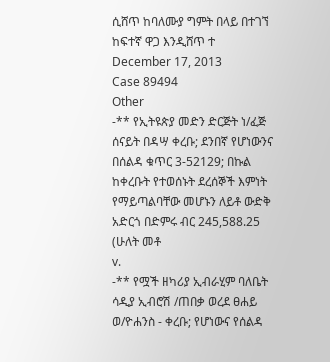ሲሸጥ ከባለሙያ ግምት በላይ በተገኘ ከፍተኛ ዋጋ እንዲሸጥ ተ
December 17, 2013
Case 89494
Other
-** የኢትዩጵያ መድን ድርጅት ነ/ፈጅ ሰናይት በዳሣ ቀረቡ; ደንበኛ የሆነውንና በሰልዳ ቁጥር 3-52129; በኩል ከቀረቡት የተወሰኑት ደረሰኞች እምነት የማይጣልባቸው መሆኑን ለይቶ ውድቅ አድርጎ በድምሩ ብር 245,588.25 (ሁለት መቶ
v.
-** የሟች ዘካሪያ ኢብራሂም ባለቤት ሳዲያ ኢብሮሽ /ጠበቃ ወረደ ፀሐይ ወ/ዮሐንስ - ቀረቡ; የሆነውና የሰልዳ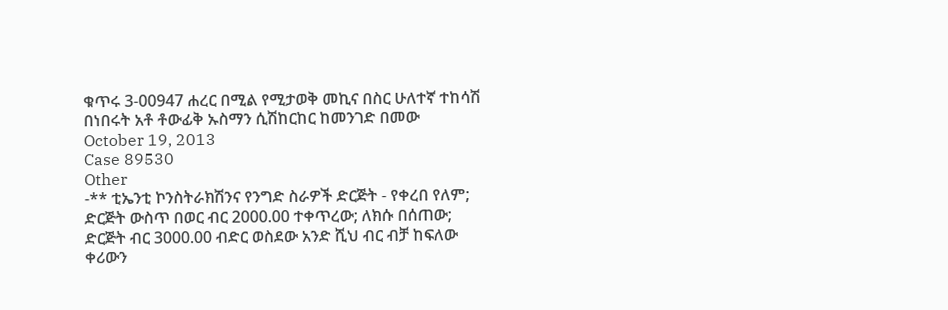ቁጥሩ 3-00947 ሐረር በሚል የሚታወቅ መኪና በስር ሁለተኛ ተከሳሽ በነበሩት አቶ ቶውፊቅ ኡስማን ሲሽከርከር ከመንገድ በመው
October 19, 2013
Case 89530
Other
-** ቲኤንቲ ኮንስትራክሽንና የንግድ ስራዎች ድርጅት - የቀረበ የለም; ድርጅት ውስጥ በወር ብር 2000.00 ተቀጥረው; ለክሱ በሰጠው; ድርጅት ብር 3000.00 ብድር ወስደው አንድ ሺህ ብር ብቻ ከፍለው ቀሪውን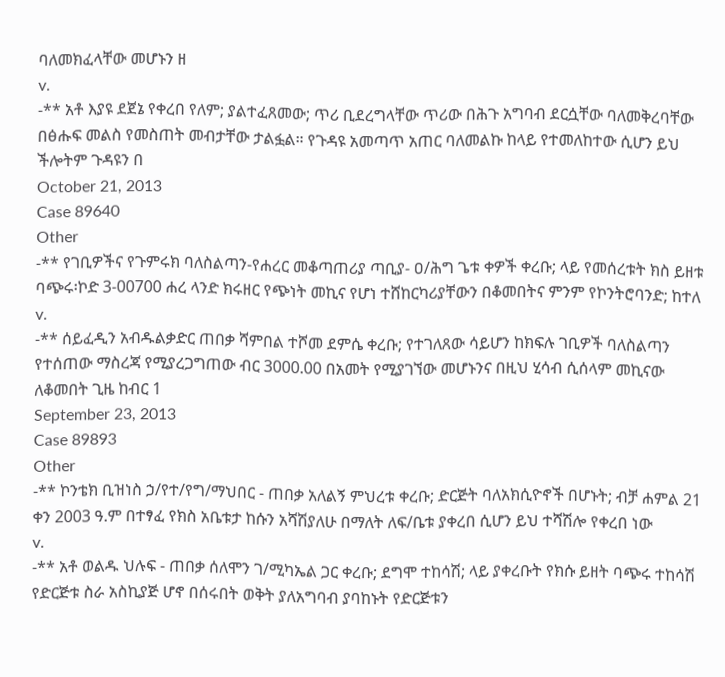ባለመክፈላቸው መሆኑን ዘ
v.
-** አቶ እያዩ ደጀኔ የቀረበ የለም; ያልተፈጸመው; ጥሪ ቢደረግላቸው ጥሪው በሕጉ አግባብ ደርሷቸው ባለመቅረባቸው በፅሑፍ መልስ የመስጠት መብታቸው ታልፏል። የጉዳዩ አመጣጥ አጠር ባለመልኩ ከላይ የተመለከተው ሲሆን ይህ ችሎትም ጉዳዩን በ
October 21, 2013
Case 89640
Other
-** የገቢዎችና የጉምሩክ ባለስልጣን-የሐረር መቆጣጠሪያ ጣቢያ- ዐ/ሕግ ጌቱ ቀዎች ቀረቡ; ላይ የመሰረቱት ክስ ይዘቱ ባጭሩ፡ኮድ 3-00700 ሐረ ላንድ ክሩዘር የጭነት መኪና የሆነ ተሸከርካሪያቸውን በቆመበትና ምንም የኮንትሮባንድ; ከተለ
v.
-** ሰይፈዲን አብዱልቃድር ጠበቃ ሻምበል ተሾመ ደምሴ ቀረቡ; የተገለጸው ሳይሆን ከክፍሉ ገቢዎች ባለስልጣን የተሰጠው ማስረጃ የሚያረጋግጠው ብር 3000.00 በአመት የሚያገኘው መሆኑንና በዚህ ሂሳብ ሲሰላም መኪናው ለቆመበት ጊዜ ከብር 1
September 23, 2013
Case 89893
Other
-** ኮንቴክ ቢዝነስ ኃ/የተ/የግ/ማህበር - ጠበቃ አለልኝ ምህረቱ ቀረቡ; ድርጅት ባለአክሲዮኖች በሆኑት; ብቻ ሐምል 21 ቀን 2003 ዓ.ም በተፃፈ የክስ አቤቱታ ከሱን አሻሽያለሁ በማለት ለፍ/ቤቱ ያቀረበ ሲሆን ይህ ተሻሽሎ የቀረበ ነው
v.
-** አቶ ወልዱ ህሉፍ - ጠበቃ ሰለሞን ገ/ሚካኤል ጋር ቀረቡ; ደግሞ ተከሳሽ; ላይ ያቀረቡት የክሱ ይዘት ባጭሩ ተከሳሽ የድርጅቱ ስራ አስኪያጅ ሆኖ በሰሩበት ወቅት ያለአግባብ ያባከኑት የድርጅቱን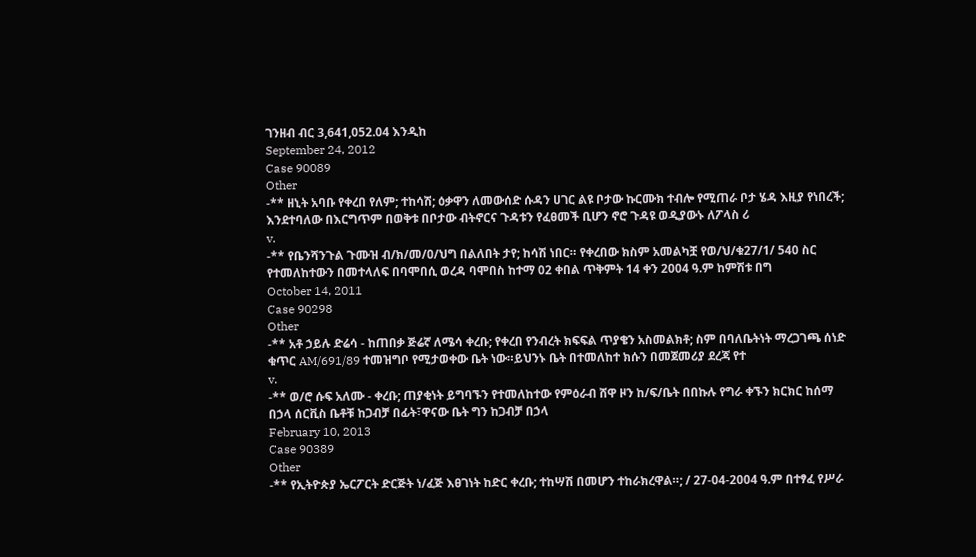ገንዘብ ብር 3,641,052.04 እንዲከ
September 24, 2012
Case 90089
Other
-** ዘኒት አባቡ የቀረበ የለም; ተከሳሽ; ዕቃዋን ለመውሰድ ሱዳን ሀገር ልዩ ቦታው ኩርሙክ ተብሎ የሚጠራ ቦታ ሄዳ እዚያ የነበረች; እንደተባለው በእርግጥም በወቅቱ በቦታው ብትኖርና ጉዳቱን የፈፀመች ቢሆን ኖሮ ጉዳዩ ወዲያውኑ ለፖላስ ሪ
v.
-** የቤንሻንጉል ጉሙዝ ብ/ክ/መ/ዐ/ህግ በልለበት ታየ; ከሳሽ ነበር። የቀረበው ክስም አመልካቿ የወ/ህ/ቁ27/1/ 540 ስር የተመለከተውን በመተላለፍ በባሞበሲ ወረዳ ባሞበስ ከተማ 02 ቀበል ጥቅምት 14 ቀን 2004 ዓ.ም ከምሽቱ በግ
October 14, 2011
Case 90298
Other
-** አቶ ኃይሉ ድሬሳ - ከጠበቃ ጅሬኛ ለሜሳ ቀረቡ; የቀረበ የንብረት ክፍፍል ጥያቄን አስመልክቶ; ስም በባለቤትነት ማረጋገጫ ሰነድ ቁጥር AM/691/89 ተመዝግቦ የሚታወቀው ቤት ነው።ይህንኑ ቤት በተመለከተ ክሱን በመጀመሪያ ደረጃ የተ
v.
-** ወ/ሮ ሱፍ አለሙ - ቀረቡ; ጠያቂነት ይግባኙን የተመለከተው የምዕራብ ሸዋ ዞን ከ/ፍ/ቤት በበኩሉ የግራ ቀኙን ክርክር ከሰማ በኃላ ሰርቪስ ቤቶቹ ከጋብቻ በፊት፣ዋናው ቤት ግን ከጋብቻ በኃላ
February 10, 2013
Case 90389
Other
-** የኢትዮጵያ ኤርፖርት ድርጅት ነ/ፈጅ እፀገነት ከድር ቀረቡ; ተከሣሽ በመሆን ተከራክረዋል።; / 27-04-2004 ዓ.ም በተፃፈ የሥራ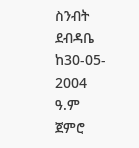ስንብት ደብዳቤ ከ30-05- 2004 ዓ.ም ጀምሮ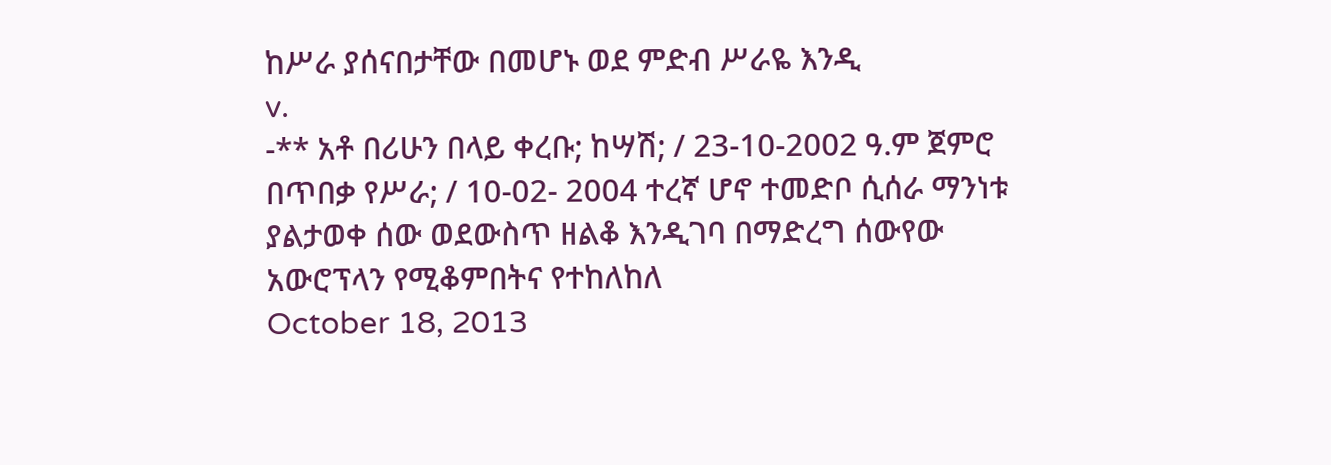ከሥራ ያሰናበታቸው በመሆኑ ወደ ምድብ ሥራዬ እንዲ
v.
-** አቶ በሪሁን በላይ ቀረቡ; ከሣሽ; / 23-10-2002 ዓ.ም ጀምሮ በጥበቃ የሥራ; / 10-02- 2004 ተረኛ ሆኖ ተመድቦ ሲሰራ ማንነቱ ያልታወቀ ሰው ወደውስጥ ዘልቆ እንዲገባ በማድረግ ሰውየው አውሮፕላን የሚቆምበትና የተከለከለ
October 18, 2013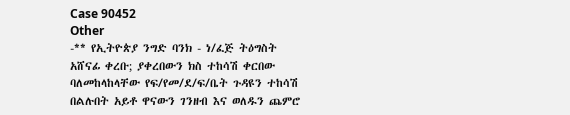Case 90452
Other
-** የኢትዮጵያ ንግድ ባንክ - ነ/ፈጅ ትዕግስት አሸናፊ ቀረቡ; ያቀረበውን ክስ ተከሳሽ ቀርበው ባለመከላከላቸው የፍ/የመ/ደ/ፍ/ቤት ጉዳዩን ተከሳሽ በልሉበት አይቶ ዋናውን ገንዘብ እና ወለዱን ጨምሮ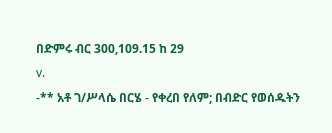በድምሩ ብር 300,109.15 ከ 29
v.
-** አቶ ገ/ሥላሴ በርሄ - የቀረበ የለም; በብድር የወሰዱትን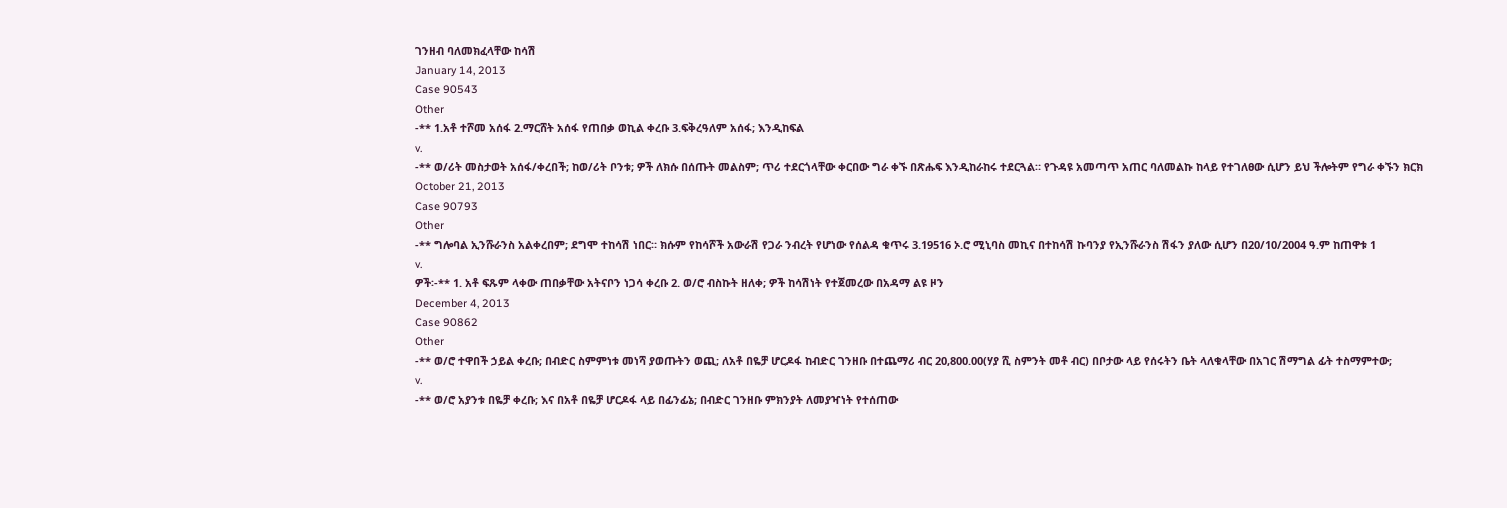ገንዘብ ባለመክፈላቸው ከሳሽ
January 14, 2013
Case 90543
Other
-** 1.አቶ ተሾመ አሰፋ 2.ማርሸት አሰፋ የጠበቃ ወኪል ቀረቡ 3.ፍቅረዓለም አሰፋ; እንዲከፍል
v.
-** ወ/ሪት መስታወት አሰፋ/ቀረበች; ከወ/ሪት ቦንቱ; ዎች ለክሱ በሰጡት መልስም; ጥሪ ተደርጎላቸው ቀርበው ግራ ቀኙ በጽሑፍ እንዲከራከሩ ተደርጓል። የጉዳዩ አመጣጥ አጠር ባለመልኩ ከላይ የተገለፀው ሲሆን ይህ ችሎትም የግራ ቀኙን ክርክ
October 21, 2013
Case 90793
Other
-** ግሎባል ኢንሹራንስ አልቀረበም; ደግሞ ተከሳሽ ነበር። ክሱም የከሳሾች አውራሽ የጋራ ንብረት የሆነው የሰልዳ ቁጥሩ 3.19516 ኦ.ሮ ሚኒባስ መኪና በተከሳሽ ኩባንያ የኢንሹራንስ ሽፋን ያለው ሲሆን በ20/10/2004 ዓ.ም ከጠዋቱ 1
v.
ዎች፡-** 1. አቶ ፍጹም ላቀው ጠበቃቸው አትናቦን ነጋሳ ቀረቡ 2. ወ/ሮ ብስኩት ዘለቀ; ዎች ከሳሽነት የተጀመረው በአዳማ ልዩ ዞን
December 4, 2013
Case 90862
Other
-** ወ/ሮ ተዋበች ኃይል ቀረቡ; በብድር ስምምነቱ መነሻ ያወጡትን ወጪ; ለአቶ በዬቻ ሆርዶፋ ከብድር ገንዘቡ በተጨማሪ ብር 20,800.00(ሃያ ሺ ስምንት መቶ ብር) በቦታው ላይ የሰሩትን ቤት ላለቁላቸው በአገር ሽማግል ፊት ተስማምተው;
v.
-** ወ/ሮ አያንቱ በዬቻ ቀረቡ; እና በአቶ በዬቻ ሆርዶፋ ላይ በፊንፊኔ; በብድር ገንዘቡ ምክንያት ለመያዣነት የተሰጠው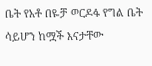ቤት የአቶ በዬቻ ወርዶፋ የግል ቤት ሳይሆን ከሟች እናታቸው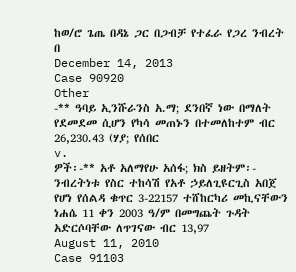ከወ/ሮ ጌጤ በዳኔ ጋር በጋብቻ የተፈራ የጋረ ንብረት በ
December 14, 2013
Case 90920
Other
-** ዓባይ ኢንሹራንስ አ.ማ; ደንበኛ ነው በማለት የደመደመ ሲሆን የካሳ መጠኑን በተመለከተም ብር 26,230.43 (ሃያ; የሰበር
v.
ዎች፡-** አቶ አለማየሁ አሰፋ; ክስ ይዘትም፡- ንብረትነቱ የስር ተከሳሽ የአቶ ኃይለጊዩርጊስ አበጀ የሆነ የሰልዳ ቁጥር 3-22157 ተሸከርካሪ መኪናቸውን ነሐሴ 11 ቀን 2003 ዓ/ም በመግጨት ጉዳት አድርሶባቸው ለጥገናው ብር 13,97
August 11, 2010
Case 91103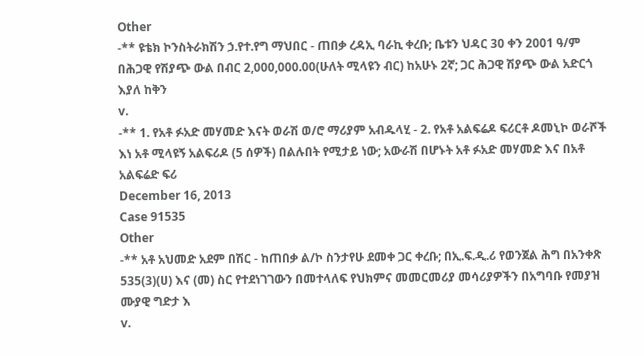Other
-** ዩቴክ ኮንስትራክሽን ኃ.የተ.የግ ማህበር - ጠበቃ ረዳኢ ባራኪ ቀረቡ; ቤቱን ህዳር 30 ቀን 2001 ዓ/ም በሕጋዊ የሽያጭ ውል በብር 2,000,000.00(ሁለት ሚላዩን ብር) ከአሁኑ 2ኛ; ጋር ሕጋዊ ሽያጭ ውል አድርጎ እያለ ከቅን
v.
-** 1. የአቶ ፉአድ መሃመድ እናት ወራሽ ወ/ሮ ማሪያም አብዱላሂ - 2. የአቶ አልፍሬዶ ፍሪርቶ ዶመኒኮ ወራሾች እነ አቶ ሚላዩኝ አልፍሪዶ (5 ሰዎች) በልሉበት የሚታይ ነው; አውራሽ በሆኑት አቶ ፉአድ መሃመድ እና በአቶ አልፍሬድ ፍሪ
December 16, 2013
Case 91535
Other
-** አቶ አህመድ አደም በሽር - ከጠበቃ ል/ኮ ስንታየሁ ደመቀ ጋር ቀረቡ; በኢ.ፍ.ዲ.ሪ የወንጀል ሕግ በአንቀጽ 535(3)(ሀ) እና (መ) ስር የተደነገገውን በመተላለፍ የህክምና መመርመሪያ መሳሪያዎችን በአግባቡ የመያዝ ሙያዊ ግድታ እ
v.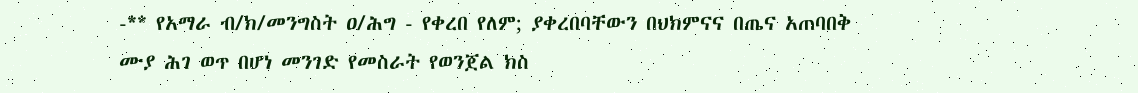-** የአማራ ብ/ክ/መንግስት ዐ/ሕግ - የቀረበ የለም; ያቀረበባቸውን በህክምናና በጤና አጠባበቅ ሙያ ሕገ ወጥ በሆነ መንገድ የመስራት የወንጀል ክስ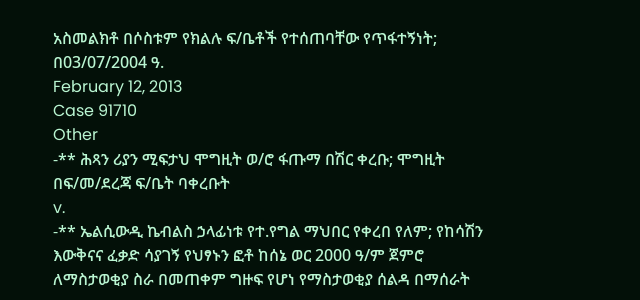አስመልክቶ በሶስቱም የክልሉ ፍ/ቤቶች የተሰጠባቸው የጥፋተኝነት; በ03/07/2004 ዓ.
February 12, 2013
Case 91710
Other
-** ሕጻን ሪያን ሚፍታህ ሞግዚት ወ/ሮ ፋጡማ በሽር ቀረቡ; ሞግዚት በፍ/መ/ደረጃ ፍ/ቤት ባቀረቡት
v.
-** ኤልሲውዲ ኬብልስ ኃላፊነቱ የተ.የግል ማህበር የቀረበ የለም; የከሳሽን እውቅናና ፈቃድ ሳያገኝ የህፃኑን ፎቶ ከሰኔ ወር 2000 ዓ/ም ጀምሮ ለማስታወቂያ ስራ በመጠቀም ግዙፍ የሆነ የማስታወቂያ ሰልዳ በማሰራት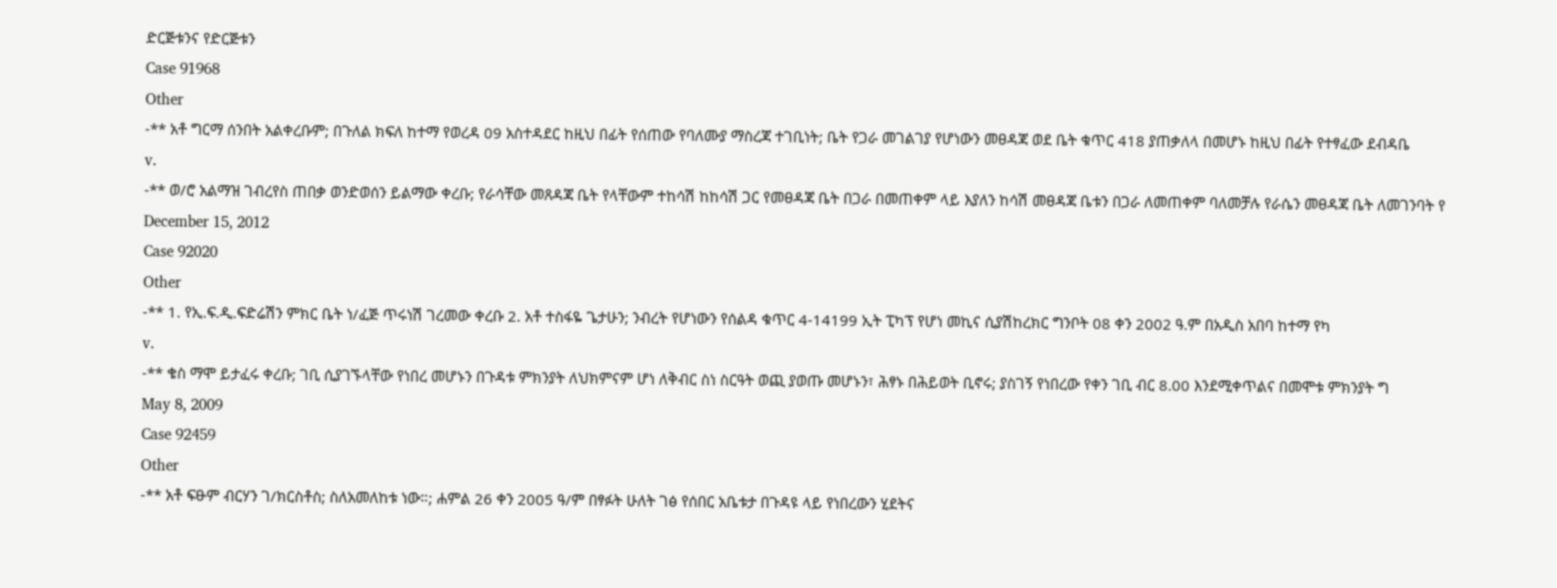ድርጅቱንና የድርጅቱን
Case 91968
Other
-** አቶ ግርማ ሰንበት አልቀረቡም; በጉለል ክፍለ ከተማ የወረዳ 09 አስተዳደር ከዚህ በፊት የሰጠው የባለሙያ ማስረጃ ተገቢነት; ቤት የጋራ መገልገያ የሆነውን መፀዳጃ ወደ ቤት ቁጥር 418 ያጠቃለላ በመሆኑ ከዚህ በፊት የተፃፈው ደብዳቤ
v.
-** ወ/ሮ አልማዝ ገብረየስ ጠበቃ ወንድወሰን ይልማው ቀረቡ; የራሳቸው መጸዳጃ ቤት የላቸውም ተከሳሽ ከከሳሽ ጋር የመፀዳጃ ቤት በጋራ በመጠቀም ላይ እያለን ከሳሽ መፀዳጃ ቤቱን በጋራ ለመጠቀም ባለመቻሉ የራሴን መፀዳጃ ቤት ለመገንባት የ
December 15, 2012
Case 92020
Other
-** 1. የኢ.ፍ.ዲ.ፍድሬሽን ምክር ቤት ነ/ፈጅ ጥሩነሽ ገረመው ቀረቡ 2. አቶ ተስፋዬ ጌታሁን; ንብረት የሆነውን የሰልዳ ቁጥር 4-14199 ኢት ፒካፕ የሆነ መኪና ሲያሽከረክር ግንቦት 08 ቀን 2002 ዓ.ም በአዲስ አበባ ከተማ የካ
v.
-** ቄስ ማሞ ይታፈሩ ቀረቡ; ገቢ ሲያገኙላቸው የነበረ መሆኑን በጉዳቱ ምክንያት ለህክምናም ሆነ ለቅብር ስነ ስርዓት ወጪ ያወጡ መሆኑን፣ ሕፃኑ በሕይወት ቢኖሩ; ያስገኝ የነበረው የቀን ገቢ ብር 8.00 እንደሚቀጥልና በመሞቱ ምክንያት ግ
May 8, 2009
Case 92459
Other
-** አቶ ፍፁም ብርሃን ገ/ክርስቶስ; ስለአመለከቱ ነው።; ሐምል 26 ቀን 2005 ዓ/ም በፃፉት ሁለት ገፅ የሰበር አቤቱታ በጉዳዩ ላይ የነበረውን ሂደትና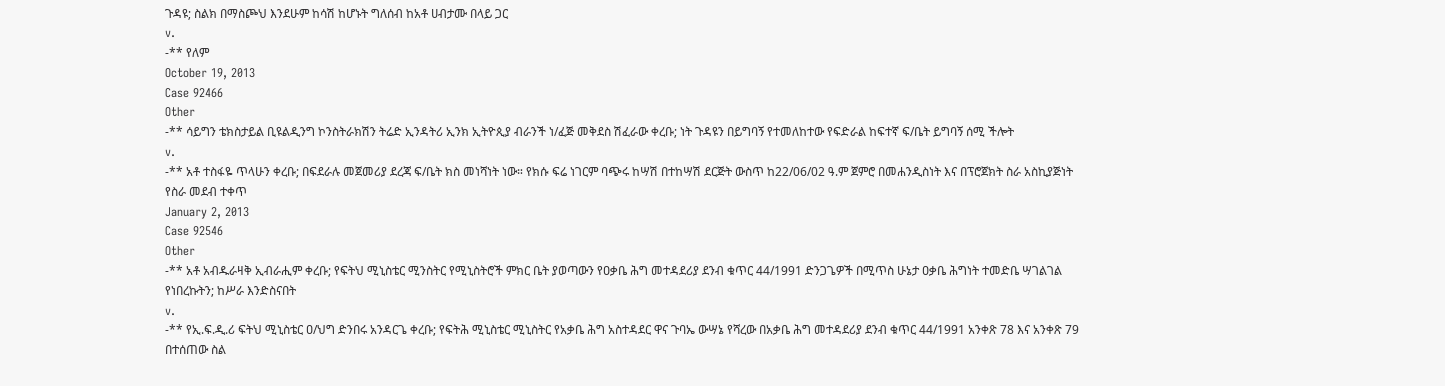ጉዳዩ; ስልክ በማስጮህ እንደሁም ከሳሽ ከሆኑት ግለሰብ ከአቶ ሀብታሙ በላይ ጋር
v.
-** የለም
October 19, 2013
Case 92466
Other
-** ሳይግን ቴክስታይል ቢዩልዲንግ ኮንስትራክሽን ትሬድ ኢንዳትሪ ኢንክ ኢትዮጲያ ብራንች ነ/ፈጅ መቅደስ ሽፈራው ቀረቡ; ነት ጉዳዩን በይግባኝ የተመለከተው የፍድራል ከፍተኛ ፍ/ቤት ይግባኝ ሰሚ ችሎት
v.
-** አቶ ተስፋዬ ጥላሁን ቀረቡ; በፍደራሉ መጀመሪያ ደረጃ ፍ/ቤት ክስ መነሻነት ነው። የክሱ ፍሬ ነገርም ባጭሩ ከሣሽ በተከሣሽ ደርጅት ውስጥ ከ22/06/02 ዓ.ም ጀምሮ በመሐንዲስነት እና በፕሮጀክት ስራ አስኪያጅነት የስራ መደብ ተቀጥ
January 2, 2013
Case 92546
Other
-** አቶ አብዱራዛቅ ኢብራሒም ቀረቡ; የፍትህ ሚኒስቴር ሚንስትር የሚኒስትሮች ምክር ቤት ያወጣውን የዐቃቤ ሕግ መተዳደሪያ ደንብ ቁጥር 44/1991 ድንጋጌዎች በሚጥስ ሁኔታ ዐቃቤ ሕግነት ተመድቤ ሣገልገል የነበረኩትን; ከሥራ እንድስናበት
v.
-** የኢ.ፍ.ዲ.ሪ ፍትህ ሚኒስቴር ዐ/ህግ ድንበሩ አንዳርጌ ቀረቡ; የፍትሕ ሚኒስቴር ሚኒስትር የአቃቤ ሕግ አስተዳደር ዋና ጉባኤ ውሣኔ የሻረው በአቃቤ ሕግ መተዳደሪያ ደንብ ቁጥር 44/1991 አንቀጽ 78 እና አንቀጽ 79 በተሰጠው ስል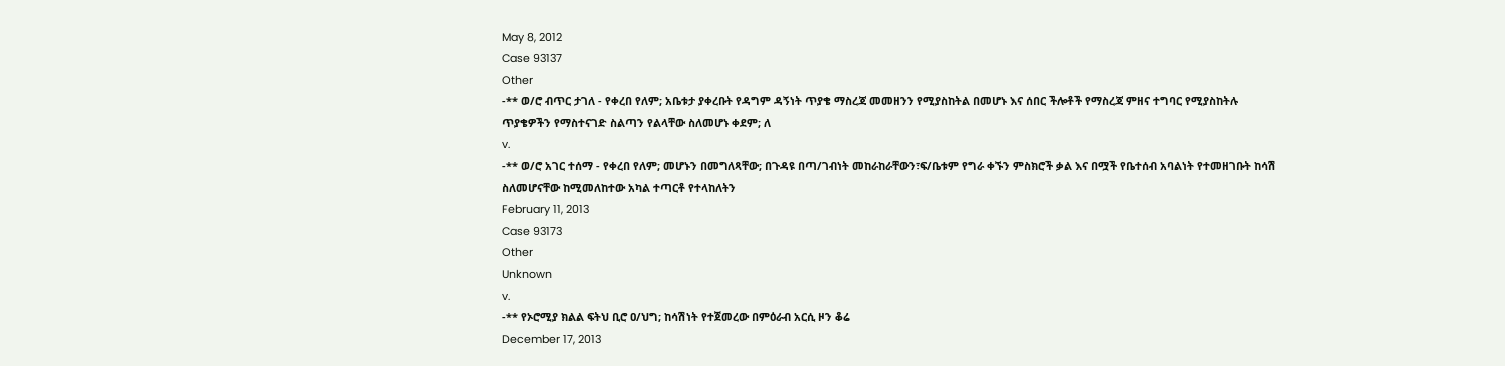May 8, 2012
Case 93137
Other
-** ወ/ሮ ብጥር ታገለ - የቀረበ የለም; አቤቱታ ያቀረቡት የዳግም ዳኝነት ጥያቄ ማስረጃ መመዘንን የሚያስከትል በመሆኑ እና ሰበር ችሎቶች የማስረጃ ምዘና ተግባር የሚያስከትሉ ጥያቄዎችን የማስተናገድ ስልጣን የልላቸው ስለመሆኑ ቀደም; ለ
v.
-** ወ/ሮ አገር ተሰማ - የቀረበ የለም; መሆኑን በመግለጻቸው; በጉዳዩ በጣ/ገብነት መከራከራቸውን፣ፍ/ቤቱም የግራ ቀኙን ምስክሮች ቃል እና በሟች የቤተሰብ አባልነት የተመዘገቡት ከሳሽ ስለመሆናቸው ከሚመለከተው አካል ተጣርቶ የተላከለትን
February 11, 2013
Case 93173
Other
Unknown
v.
-** የኦሮሚያ ክልል ፍትህ ቢሮ ዐ/ህግ; ከሳሽነት የተጀመረው በምዕራብ አርሲ ዞን ቆሬ
December 17, 2013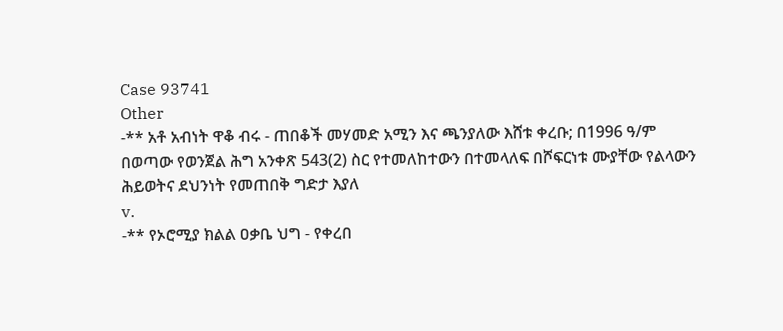Case 93741
Other
-** አቶ አብነት ዋቆ ብሩ - ጠበቆች መሃመድ አሚን እና ጫንያለው እሸቱ ቀረቡ; በ1996 ዓ/ም በወጣው የወንጀል ሕግ አንቀጽ 543(2) ስር የተመለከተውን በተመላለፍ በሾፍርነቱ ሙያቸው የልላውን ሕይወትና ደህንነት የመጠበቅ ግድታ እያለ
v.
-** የኦሮሚያ ክልል ዐቃቤ ህግ - የቀረበ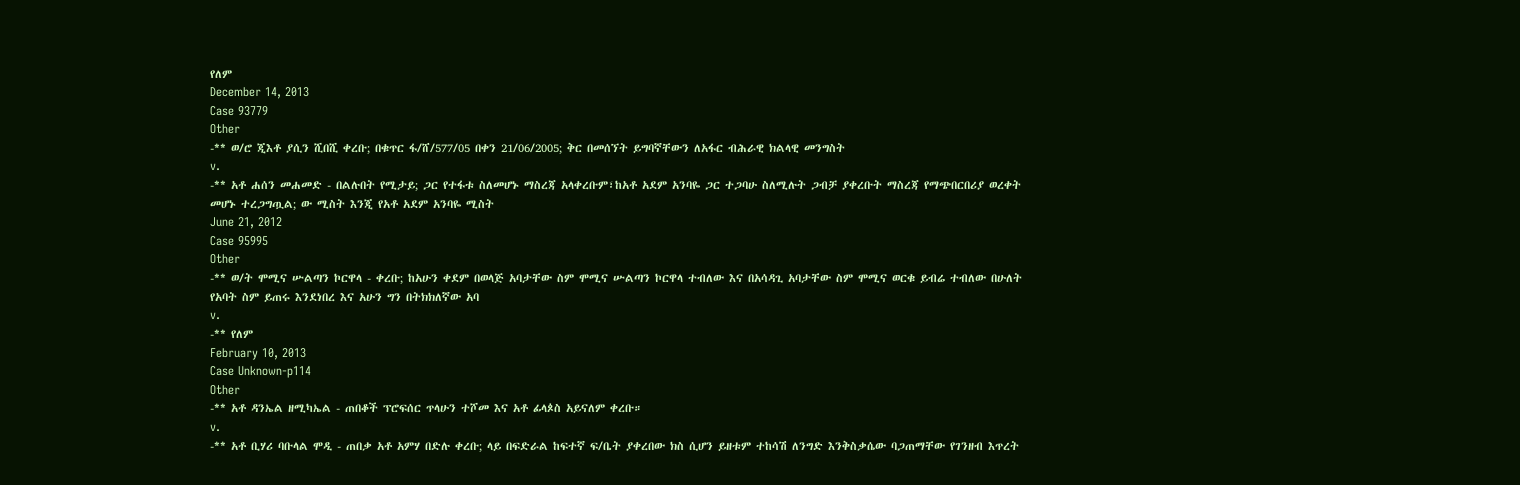የለም
December 14, 2013
Case 93779
Other
-** ወ/ሮ ጂእቶ ያሲን ሺበሺ ቀረቡ; በቁጥር ፋ/ሸ/577/05 በቀን 21/06/2005; ቅር በመሰኘት ይግባኛቸውን ለአፋር ብሕራዊ ክልላዊ መንግስት
v.
-** አቶ ሐሰን መሐመድ - በልሉበት የሚታይ; ጋር የተፋቱ ስለመሆኑ ማስረጃ አላቀረቡም፣ከአቶ አደም አንባዬ ጋር ተጋባሁ ስለሚሉት ጋብቻ ያቀረቡት ማስረጃ የማጭበርበሪያ ወረቀት መሆኑ ተረጋግጧል; ው ሚስት እንጂ የአቶ አደም አንባዬ ሚስት
June 21, 2012
Case 95995
Other
-** ወ/ት ሞሚና ሡልጣን ኮርዋላ - ቀረቡ; ከአሁን ቀደም በወላጅ አባታቸው ስም ሞሚና ሡልጣን ኮርዋላ ተብለው እና በአሳዳጊ አባታቸው ስም ሞሚና ወርቁ ይብሬ ተብለው በሁለት የአባት ስም ይጠሩ እንደነበረ እና አሁን ግን በትክክለኛው አባ
v.
-** የለም
February 10, 2013
Case Unknown-p114
Other
-** አቶ ዳንኤል ዘሚካኤል - ጠበቆች ፕሮፍሰር ጥላሁን ተሾመ እና አቶ ፊላጶስ አይናለም ቀረቡ።
v.
-** አቶ ቢሃሪ ባቡላል ሞዲ - ጠበቃ አቶ አምሃ በድሉ ቀረቡ; ላይ በፍድራል ከፍተኛ ፍ/ቤት ያቀረበው ክስ ሲሆን ይዘቱም ተከሳሽ ለንግድ እንቅስቃሴው ባጋጠማቸው የገንዘብ እጥረት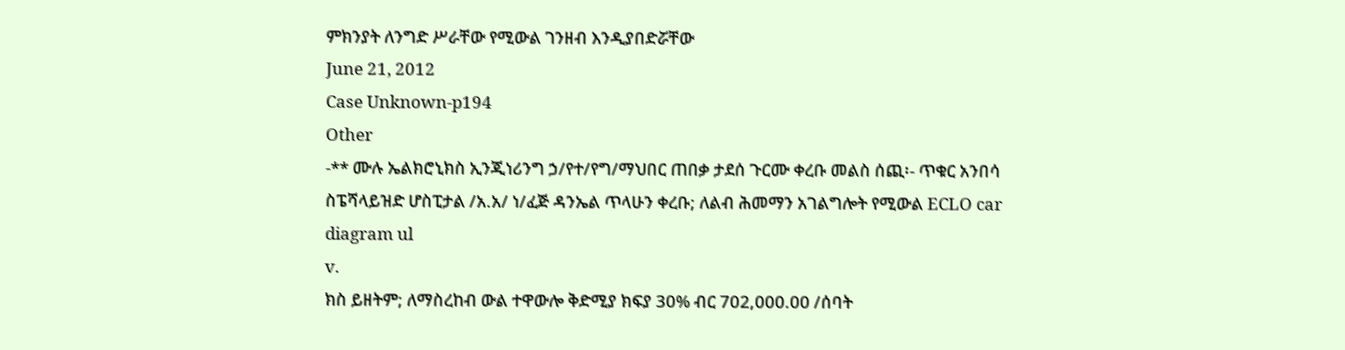ምክንያት ለንግድ ሥራቸው የሚውል ገንዘብ እንዲያበድሯቸው
June 21, 2012
Case Unknown-p194
Other
-** ሙሉ ኤልክሮኒክስ ኢንጂነሪንግ ኃ/የተ/የግ/ማህበር ጠበቃ ታደሰ ጉርሙ ቀረቡ መልስ ሰጪ፡- ጥቁር አንበሳ ስፔሻላይዝድ ሆስፒታል /አ.አ/ ነ/ፈጅ ዳንኤል ጥላሁን ቀረቡ; ለልብ ሕመማን አገልግሎት የሚውል ECLO car diagram ul
v.
ክስ ይዘትም; ለማስረከብ ውል ተዋውሎ ቅድሚያ ክፍያ 30% ብር 702,000.00 /ሰባት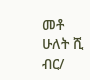መቶ ሁለት ሺ ብር/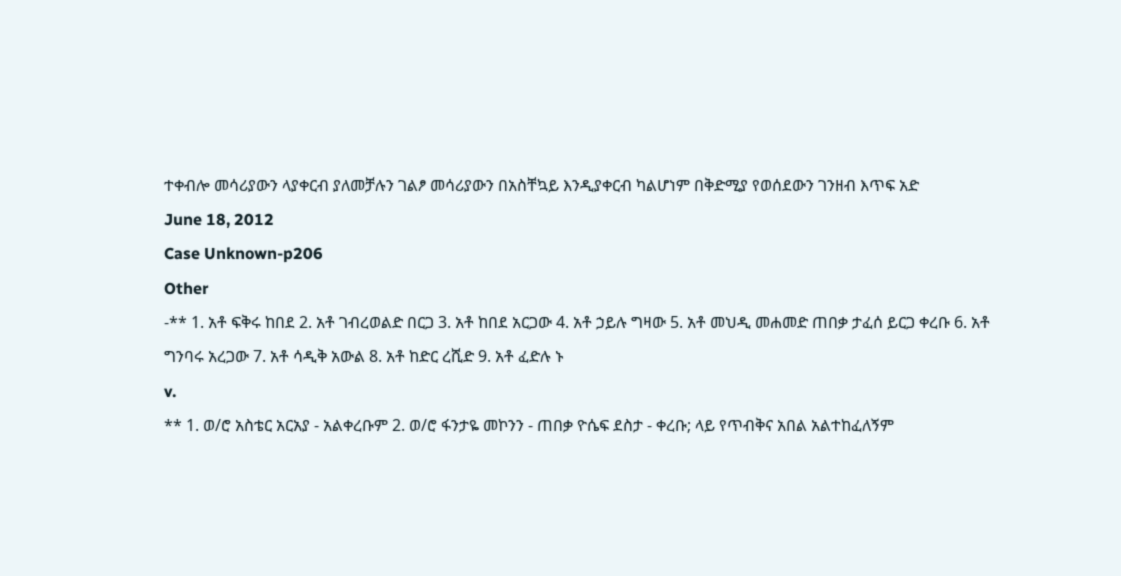ተቀብሎ መሳሪያውን ላያቀርብ ያለመቻሉን ገልፆ መሳሪያውን በአስቸኳይ እንዲያቀርብ ካልሆነም በቅድሚያ የወሰደውን ገንዘብ እጥፍ አድ
June 18, 2012
Case Unknown-p206
Other
-** 1. አቶ ፍቅሩ ከበደ 2. አቶ ገብረወልድ በርጋ 3. አቶ ከበደ አርጋው 4. አቶ ኃይሉ ግዛው 5. አቶ መህዲ መሐመድ ጠበቃ ታፈሰ ይርጋ ቀረቡ 6. አቶ ግንባሩ አረጋው 7. አቶ ሳዲቅ አውል 8. አቶ ከድር ረሺድ 9. አቶ ፈድሉ ኑ
v.
** 1. ወ/ሮ አስቴር አርአያ - አልቀረቡም 2. ወ/ሮ ፋንታዬ መኮንን - ጠበቃ ዮሴፍ ደስታ - ቀረቡ; ላይ የጥብቅና አበል አልተከፈለኝም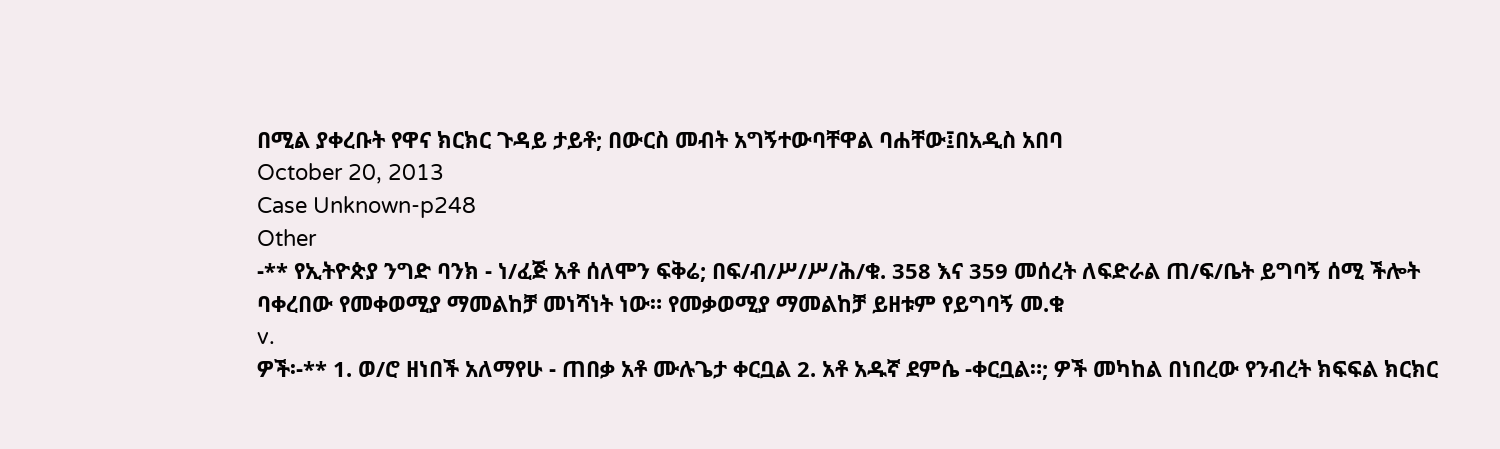በሚል ያቀረቡት የዋና ክርክር ጉዳይ ታይቶ; በውርስ መብት አግኝተውባቸዋል ባሐቸው፤በአዲስ አበባ
October 20, 2013
Case Unknown-p248
Other
-** የኢትዮጵያ ንግድ ባንክ - ነ/ፈጅ አቶ ሰለሞን ፍቅሬ; በፍ/ብ/ሥ/ሥ/ሕ/ቁ. 358 እና 359 መሰረት ለፍድራል ጠ/ፍ/ቤት ይግባኝ ሰሚ ችሎት ባቀረበው የመቀወሚያ ማመልከቻ መነሻነት ነው። የመቃወሚያ ማመልከቻ ይዘቱም የይግባኝ መ.ቁ
v.
ዎች፡-** 1. ወ/ሮ ዘነበች አለማየሁ - ጠበቃ አቶ ሙሉጌታ ቀርቧል 2. አቶ አዱኛ ደምሴ -ቀርቧል።; ዎች መካከል በነበረው የንብረት ክፍፍል ክርክር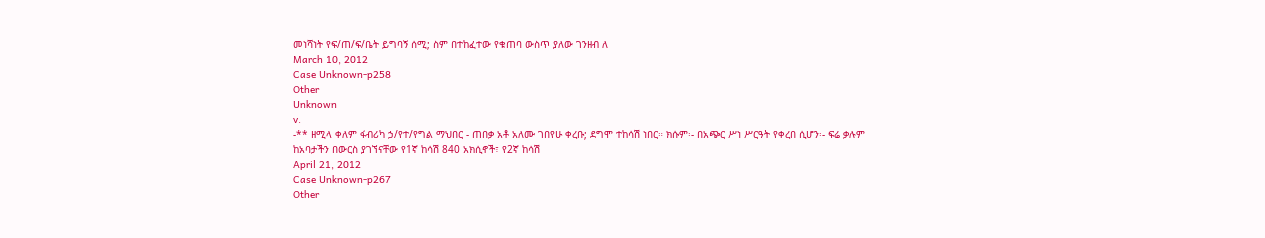መነሻነት የፍ/ጠ/ፍ/ቤት ይግባኝ ሰሚ; ስም በተከፈተው የቁጠባ ውስጥ ያለው ገንዘብ ለ
March 10, 2012
Case Unknown-p258
Other
Unknown
v.
-** ዘሚላ ቀለም ፋብሪካ ኃ/የተ/የግል ማህበር - ጠበቃ አቶ አለሙ ገበየሁ ቀረቡ; ደግሞ ተከሳሽ ነበር። ክሱም፡- በአጭር ሥነ ሥርዓት የቀረበ ሲሆን፡- ፍሬ ቃሉም ከአባታችን በውርስ ያገኘናቸው የ1ኛ ከሳሽ 840 አክሲኖች፣ የ2ኛ ከሳሽ
April 21, 2012
Case Unknown-p267
Other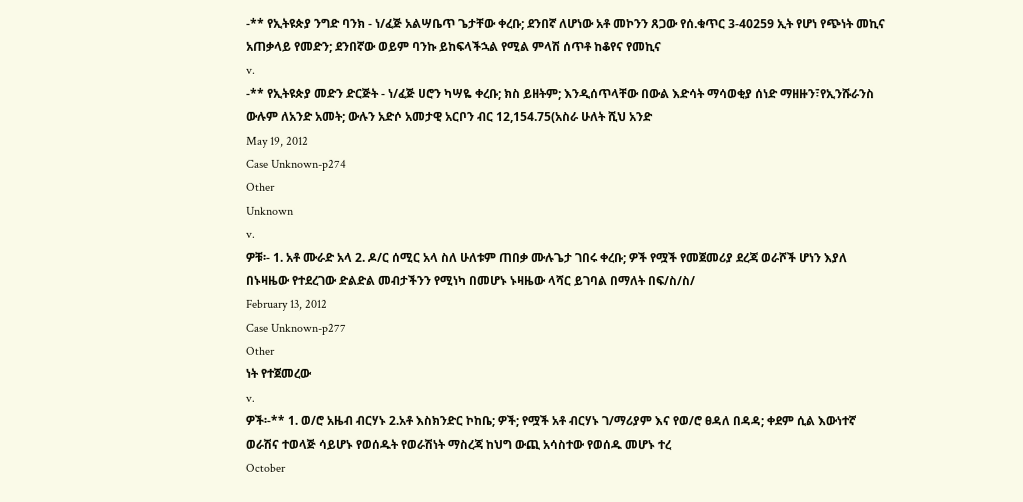-** የኢትዩጵያ ንግድ ባንክ - ነ/ፈጅ አልሣቤጥ ጌታቸው ቀረቡ; ደንበኛ ለሆነው አቶ መኮንን ጸጋው የሰ.ቁጥር 3-40259 ኢት የሆነ የጭነት መኪና አጠቃላይ የመድን; ደንበኛው ወይም ባንኩ ይከፍላችኋል የሚል ምላሽ ሰጥቶ ከቆየና የመኪና
v.
-** የኢትዩጵያ መድን ድርጅት - ነ/ፈጅ ሀሮን ካሣዬ ቀረቡ; ክስ ይዘትም; እንዲሰጥላቸው በውል እድሳት ማሳወቂያ ሰነድ ማዘዙን፣የኢንሹራንስ ውሉም ለአንድ አመት; ውሉን አድሶ አመታዊ አርቦን ብር 12,154.75(አስራ ሁለት ሺህ አንድ
May 19, 2012
Case Unknown-p274
Other
Unknown
v.
ዎቹ፡- 1. አቶ ሙራድ አላ 2. ዶ/ር ሰሚር አላ ስለ ሁለቱም ጠበቃ ሙሉጌታ ገበሩ ቀረቡ; ዎች የሟች የመጀመሪያ ደረጃ ወራሾች ሆነን እያለ በኑዛዜው የተደረገው ድልድል መብታችንን የሚነካ በመሆኑ ኑዛዜው ላሻር ይገባል በማለት በፍ/ስ/ስ/
February 13, 2012
Case Unknown-p277
Other
ነት የተጀመረው
v.
ዎች፡-** 1. ወ/ሮ አዜብ ብርሃኑ 2.አቶ እስክንድር ኮከቤ; ዎች; የሟች አቶ ብርሃኑ ገ/ማሪያም እና የወ/ሮ ፀዳለ በዳዳ; ቀደም ሲል እውነተኛ ወራሽና ተወላጅ ሳይሆኑ የወሰዱት የወራሽነት ማስረጃ ከህግ ውጪ አሳስተው የወሰዱ መሆኑ ተረ
October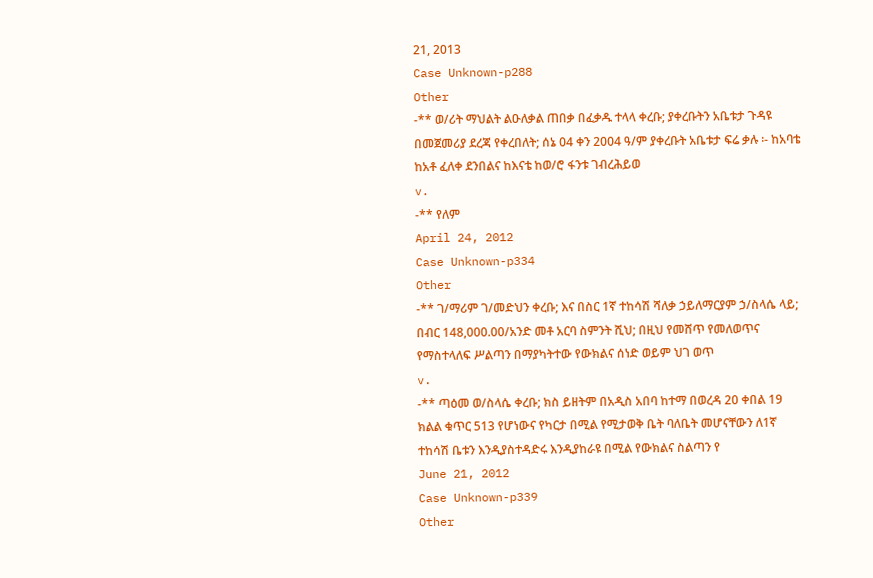21, 2013
Case Unknown-p288
Other
-** ወ/ሪት ማህልት ልዑለቃል ጠበቃ በፈቃዱ ተላላ ቀረቡ; ያቀረቡትን አቤቱታ ጉዳዩ በመጀመሪያ ደረጃ የቀረበለት; ሰኔ 04 ቀን 2004 ዓ/ም ያቀረቡት አቤቱታ ፍሬ ቃሉ ፡- ከአባቴ ከአቶ ፈለቀ ደንበልና ከእናቴ ከወ/ሮ ፋንቱ ገብረሕይወ
v.
-** የለም
April 24, 2012
Case Unknown-p334
Other
-** ገ/ማሪም ገ/መድህን ቀረቡ; እና በስር 1ኛ ተከሳሽ ሻለቃ ኃይለማርያም ኃ/ስላሴ ላይ; በብር 148,000.00/አንድ መቶ አርባ ስምንት ሺህ; በዚህ የመሸጥ የመለወጥና የማስተላለፍ ሥልጣን በማያካትተው የውክልና ሰነድ ወይም ህገ ወጥ
v.
-** ጣዕመ ወ/ስላሴ ቀረቡ; ክስ ይዘትም በአዲስ አበባ ከተማ በወረዳ 20 ቀበል 19 ክልል ቁጥር 513 የሆነውና የካርታ በሚል የሚታወቅ ቤት ባለቤት መሆናቸውን ለ1ኛ ተከሳሽ ቤቱን እንዲያስተዳድሩ እንዲያከራዩ በሚል የውክልና ስልጣን የ
June 21, 2012
Case Unknown-p339
Other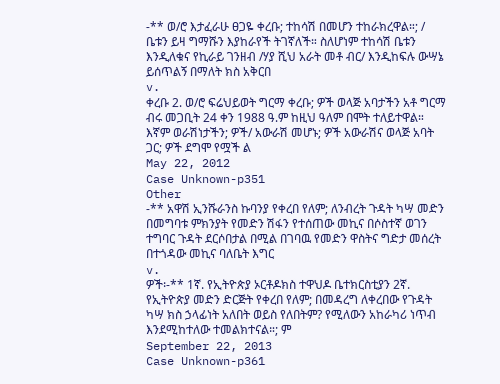-** ወ/ሮ እታፈራሁ ፀጋዬ ቀረቡ; ተከሳሽ በመሆን ተከራክረዋል።; / ቤቱን ይዛ ግማሹን እያከራየች ትገኛለች። ስለሆነም ተከሳሽ ቤቱን እንዲለቁና የኪራይ ገንዘብ /ሃያ ሺህ አራት መቶ ብር/ እንዲከፍሉ ውሣኔ ይሰጥልኝ በማለት ክስ አቅርበ
v.
ቀረቡ 2. ወ/ሮ ፍሬህይወት ግርማ ቀረቡ; ዎች ወላጅ አባታችን አቶ ግርማ ብሩ መጋቢት 24 ቀን 1988 ዓ.ም ከዚህ ዓለም በሞት ተለይተዋል። እኛም ወራሽነታችን; ዎች/ አውራሽ መሆኑ; ዎች አውራሽና ወላጅ አባት ጋር; ዎች ደግሞ የሟች ል
May 22, 2012
Case Unknown-p351
Other
-** አዋሽ ኢንሹራንስ ኩባንያ የቀረበ የለም; ለንብረት ጉዳት ካሣ መድን በመግባቱ ምክንያት የመድን ሽፋን የተሰጠው መኪና በሶስተኛ ወገን ተግባር ጉዳት ደርሶበታል በሚል በገባዉ የመድን ዋስትና ግድታ መሰረት በተጎዳው መኪና ባለቤት እግር
v.
ዎች፡-** 1ኛ. የኢትዮጵያ ኦርቶዶክስ ተዋህዶ ቤተክርስቲያን 2ኛ. የኢትዮጵያ መድን ድርጅት የቀረበ የለም; በመዳረግ ለቀረበው የጉዳት ካሣ ክስ ኃላፊነት አለበት ወይስ የለበትም? የሚለውን አከራካሪ ነጥብ እንደሚከተለው ተመልክተናል።; ም
September 22, 2013
Case Unknown-p361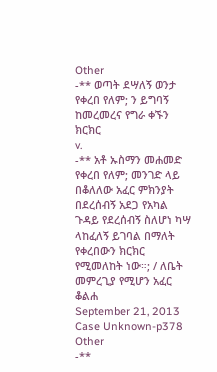Other
-** ወጣት ደሣለኝ ወንታ የቀረበ የለም; ን ይግባኝ ከመረመረና የግራ ቀኙን ክርክር
v.
-** አቶ ኡስማን መሐመድ የቀረበ የለም; መንገድ ላይ በቆለለው አፈር ምክንያት በደረሰብኝ አደጋ የአካል ጉዳይ የደረሰብኝ ስለሆነ ካሣ ላከፈለኝ ይገባል በማለት የቀረበውን ክርክር የሚመለከት ነው።; / ለቤት መምረጊያ የሚሆን አፈር ቆልሐ
September 21, 2013
Case Unknown-p378
Other
-**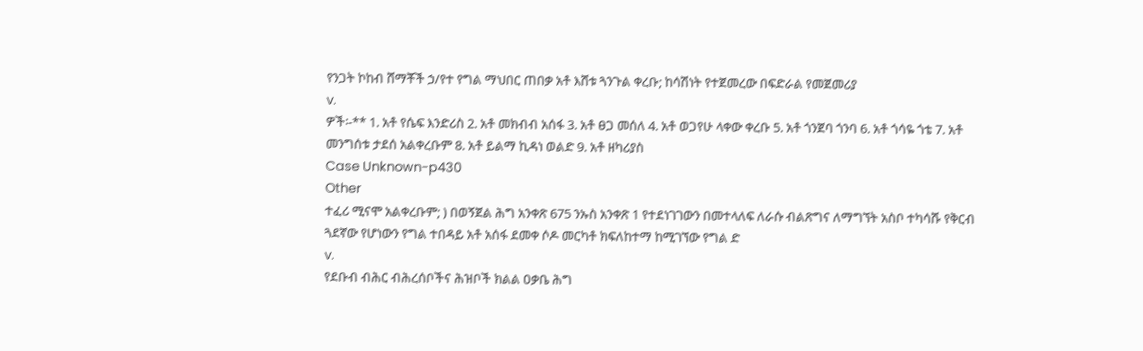የንጋት ኮከብ ሸማቾች ኃ/የተ የግል ማህበር ጠበቃ አቶ እሸቱ ጓንጉል ቀረቡ; ከሳሽነት የተጀመረው በፍድራል የመጀመሪያ
v.
ዎች፡-** 1. አቶ የሴፍ እንድሪስ 2. አቶ መክብብ አሰፋ 3. አቶ ፀጋ መሰለ 4. አቶ ወጋየሁ ላቀው ቀረቡ 5. አቶ ጎንጀባ ጎንባ 6. አቶ ጎሳዬ ጎቴ 7. አቶ መንግሰቱ ታደሰ አልቀረቡም 8. አቶ ይልማ ኪዳነ ወልድ 9. አቶ ዘካሪያስ
Case Unknown-p430
Other
ተፈሪ ሚናሞ አልቀረቡም; ) በወኝጀል ሕግ አንቀጽ 675 ንኡስ አንቀጽ 1 የተደነገገውን በመተላለፍ ለራሱ ብልጽግና ለማግኘት አስቦ ተካሳሹ የቅርብ ጓደኛው የሆነውን የግል ተበዳይ አቶ አሰፋ ደመቀ ሶዶ መርካቶ ክፍለከተማ ከሚገኘው የግል ድ
v.
የደቡብ ብሕር ብሕረሰቦችና ሕዝቦች ክልል ዐቃቤ ሕግ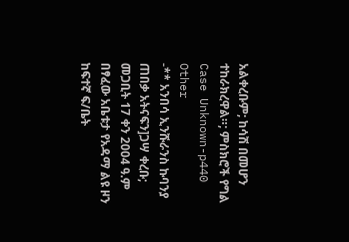አልቀረቡም; ከሳሽ በመሆን ተከራክረዋል።; ምስክሮች የግል
Case Unknown-p440
Other
-** አንበሳ ኢንሹራንስ ኩባንያ ጠበቃ አትናፍን]ጋሣ ቀረቡ; መጋቢት 17 ቀን 2004 ዓ.ም በፃፈው አቤቱታ የአዳማ ልዩ ዞን ከፍተኛ ፍ/ቤት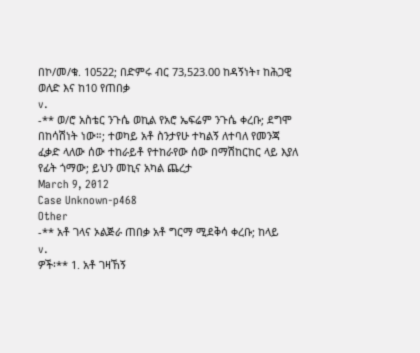በኮ/መ/ቁ. 10522; በድምሩ ብር 73,523.00 ከዳኝነት፣ ከሕጋዊ ወለድ እና ከ10 የጠበቃ
v.
-** ወ/ሮ አስቴር ንጉሴ ወኪል የአሮ ኤፍሬም ንጉሴ ቀረቡ; ደግሞ በከሳሽነት ነው።; ተወካይ አቶ ስንታየሁ ተካልኝ ለተባለ የመንጃ ፈቃድ ላለው ሰው ተከራይቶ የተከራየው ሰው በማሽከርከር ላይ እያለ የፊት ጎማው; ይህን መኪና አካል ጨረታ
March 9, 2012
Case Unknown-p468
Other
-** አቶ ገላና ኦልጅራ ጠበቃ አቶ ግርማ ሚደቅሳ ቀረቡ; ከላይ
v.
ዎች፡** 1. አቶ ገዛኸኝ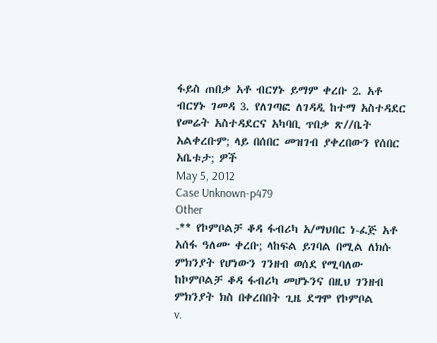ፋይስ ጠበቃ አቶ ብርሃኑ ይማም ቀረቡ 2. አቶ ብርሃኑ ገመዳ 3. የለገጣፎ ለገዳዲ ከተማ አስተዳደር የመሬት አስተዳደርና አካባቢ ጥበቃ ጽ//ቤት አልቀረቡም; ላይ በሰበር መዝገብ ያቀረበውን የሰበር አቤቱታ; ዎች
May 5, 2012
Case Unknown-p479
Other
-** የኮምቦልቻ ቆዳ ፋብሪካ አ/ማህበር ነ-ፈጅ አቶ አሰፋ ዓለሙ ቀረቡ; ላከፍል ይገባል በሚል ለክሱ ምክንያት የሆነውን ገንዘብ ወሰደ የሚባለው ከኮምቦልቻ ቆዳ ፋብሪካ መሆኑንና በዚህ ገንዘብ ምክንያት ክስ በቀረበበት ጊዜ ደግሞ የኮምቦል
v.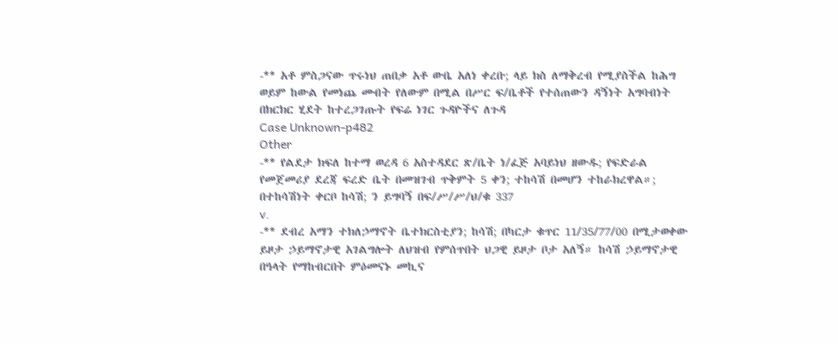-** አቶ ምስጋናው ጥሩነህ ጠበቃ አቶ ውቤ አለነ ቀረቡ; ላይ ክስ ለማቅረብ የሚያስችል ከሕግ ወይም ከውል የመነጨ መብት የለውም በሚል በሥር ፍ/ቤቶች የተሰጠውን ዳኝነት አግባብነት በክርክር ሂደት ከተረጋገጡት የፍሬ ነገር ጉዳዮችና ለጉዳ
Case Unknown-p482
Other
-** የልደታ ክፍለ ከተማ ወረዳ 6 አስተዳደር ጽ/ቤት ነ/ፈጅ አባይነህ ዘውዱ; የፍድራል የመጀመሪያ ደረጃ ፍረድ ቤት በመዝገብ ጥቅምት 5 ቀን; ተከሳሽ በመሆን ተከራክረዋል።; በተከሳሽነት ቀርቦ ከሳሽ; ን ይግባኝ በፍ/ሥ/ሥ/ህ/ቁ 337
v.
-** ደብረ አማን ተክለኃማኖት ቤተክርስቲያን; ከሳሽ; በካርታ ቁጥር 11/35/77/00 በሚታወቀው ይዞታ ኃይማኖታዊ አገልግሎት ለህዝብ የምሰጥበት ህጋዊ ይዞታ ቦታ አለኝ። ከሳሽ ኃይማኖታዊ በዓላት የማከብርበት ምዕመናኑ መኪና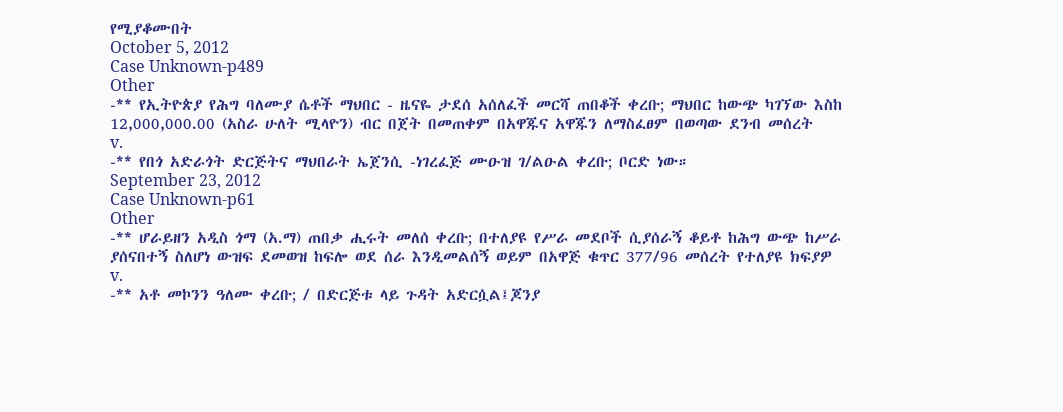የሚያቆሙበት
October 5, 2012
Case Unknown-p489
Other
-** የኢትዮጵያ የሕግ ባለሙያ ሴቶች ማህበር - ዜናዬ ታደሰ አሰለፈች መርሻ ጠበቆች ቀረቡ; ማህበር ከውጭ ካገኘው እስከ 12,000,000.00 (አስራ ሁለት ሚላዮን) ብር በጀት በመጠቀም በአዋጁና አዋጁን ለማስፈፀም በወጣው ደንብ መሰረት
v.
-** የበጎ አድራጎት ድርጅትና ማህበራት ኤጀንሲ -ነገረፈጅ ሙዑዝ ገ/ልዑል ቀረቡ; ቦርድ ነው።
September 23, 2012
Case Unknown-p61
Other
-** ሆራይዘን አዲስ ጎማ (አ.ማ) ጠበቃ ሒሩት መለሰ ቀረቡ; በተለያዩ የሥራ መደቦች ሲያሰራኝ ቆይቶ ከሕግ ውጭ ከሥራ ያሰናበተኝ ስለሆነ ውዝፍ ደመወዝ ከፍሎ ወደ ሰራ እንዲመልሰኝ ወይም በአዋጅ ቁጥር 377/96 መሰረት የተለያዩ ክፍያዎ
v.
-** አቶ መኮንን ዓለሙ ቀረቡ; / በድርጅቱ ላይ ጉዳት አድርሷል፤ጆንያ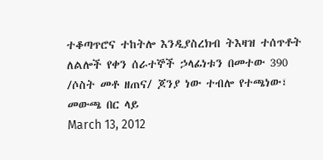ተቆጣጥሮና ተከትሎ እንዲያስረክብ ትእዛዝ ተሰጥቶት ለልሎች የቀን ሰራተኞች ኃላፊነቱን በመተው 390 /ሶስት መቶ ዘጠና/ ጆንያ ነው ተብሎ የተጫነው፣ መውጫ በር ላይ
March 13, 2012